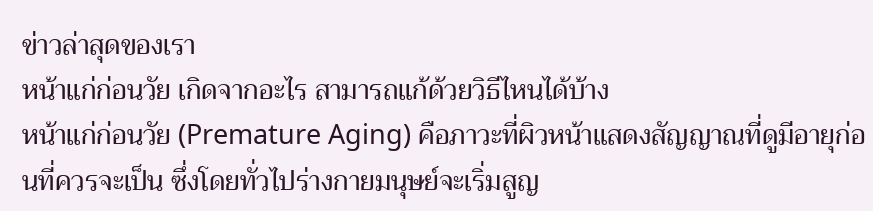ข่าวล่าสุดของเรา
หน้าแก่ก่อนวัย เกิดจากอะไร สามารถแก้ด้วยวิธีไหนได้บ้าง
หน้าแก่ก่อนวัย (Premature Aging) คือภาวะที่ผิวหน้าแสดงสัญญาณที่ดูมีอายุก่อนที่ควรจะเป็น ซึ่งโดยทั่วไปร่างกายมนุษย์จะเริ่มสูญ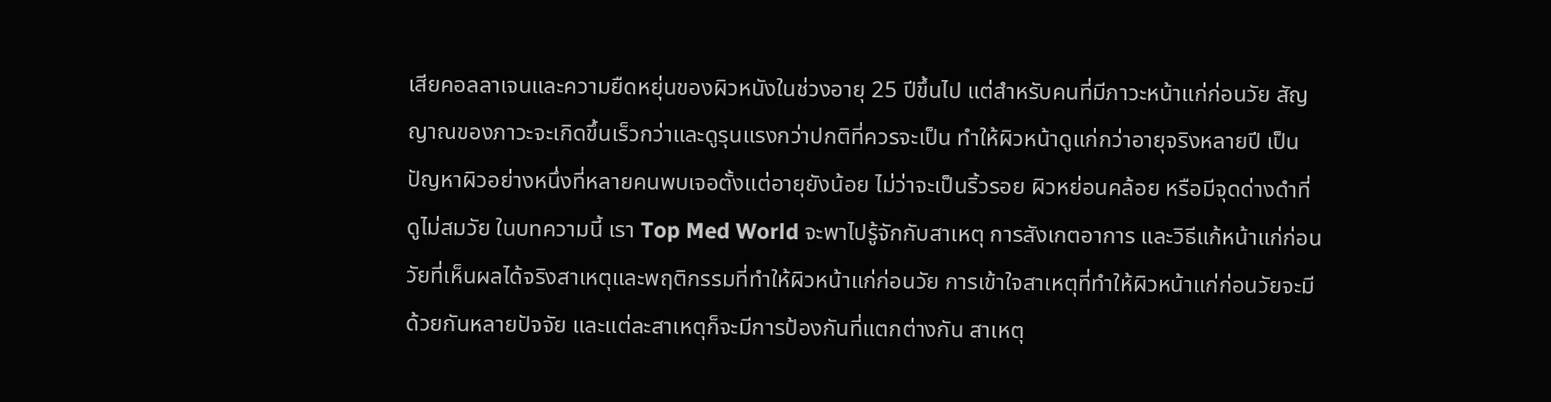เสียคอลลาเจนและความยืดหยุ่นของผิวหนังในช่วงอายุ 25 ปีขึ้นไป แต่สำหรับคนที่มีภาวะหน้าแก่ก่อนวัย สัญญาณของภาวะจะเกิดขึ้นเร็วกว่าและดูรุนแรงกว่าปกติที่ควรจะเป็น ทำให้ผิวหน้าดูแก่กว่าอายุจริงหลายปี เป็นปัญหาผิวอย่างหนึ่งที่หลายคนพบเจอตั้งแต่อายุยังน้อย ไม่ว่าจะเป็นริ้วรอย ผิวหย่อนคล้อย หรือมีจุดด่างดำที่ดูไม่สมวัย ในบทความนี้ เรา Top Med World จะพาไปรู้จักกับสาเหตุ การสังเกตอาการ และวิธีแก้หน้าแก่ก่อนวัยที่เห็นผลได้จริงสาเหตุและพฤติกรรมที่ทำให้ผิวหน้าแก่ก่อนวัย การเข้าใจสาเหตุที่ทำให้ผิวหน้าแก่ก่อนวัยจะมีด้วยกันหลายปัจจัย และแต่ละสาเหตุก็จะมีการป้องกันที่แตกต่างกัน สาเหตุ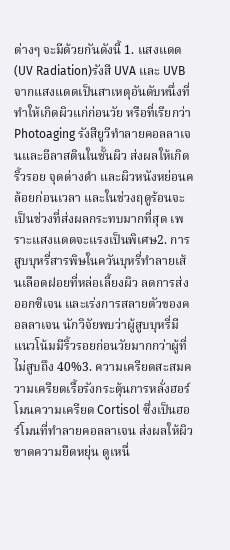ต่างๆ จะมีด้วยกันดังนี้ 1. แสงแดด (UV Radiation)รังสี UVA และ UVB จากแสงแดดเป็นสาเหตุอันดับหนึ่งที่ทำให้เกิดผิวแก่ก่อนวัย หรือที่เรียกว่า Photoaging รังสียูวีทำลายคอลลาเจนและอีลาสตินในชั้นผิว ส่งผลให้เกิดริ้วรอย จุดด่างดำ และผิวหนังหย่อนคล้อยก่อนเวลา และในช่วงฤดูร้อนจะเป็นช่วงที่ส่งผลกระทบมากที่สุด เพราะแสงแดดจะแรงเป็นพิเศษ2. การสูบบุหรี่สารพิษในควันบุหรี่ทำลายเส้นเลือดฝอยที่หล่อเลี้ยงผิว ลดการส่งออกซิเจน และเร่งการสลายตัวของคอลลาเจน นักวิจัยพบว่าผู้สูบบุหรี่มีแนวโน้มมีริ้วรอยก่อนวัยมากกว่าผู้ที่ไม่สูบถึง 40%3. ความเครียดสะสมความเครียดเรื้อรังกระตุ้นการหลั่งฮอร์โมนความเครียด Cortisol ซึ่งเป็นฮอร์โมนที่ทำลายคอลลาเจน ส่งผลให้ผิวขาดความยืดหยุ่น ดูเหนื่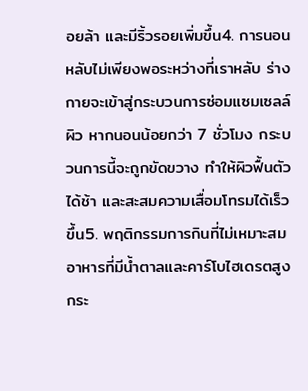อยล้า และมีริ้วรอยเพิ่มขึ้น4. การนอนหลับไม่เพียงพอระหว่างที่เราหลับ ร่างกายจะเข้าสู่กระบวนการซ่อมแซมเซลล์ผิว หากนอนน้อยกว่า 7 ชั่วโมง กระบวนการนี้จะถูกขัดขวาง ทำให้ผิวฟื้นตัวได้ช้า และสะสมความเสื่อมโทรมได้เร็วขึ้น5. พฤติกรรมการกินที่ไม่เหมาะสมอาหารที่มีน้ำตาลและคาร์โบไฮเดรตสูงกระ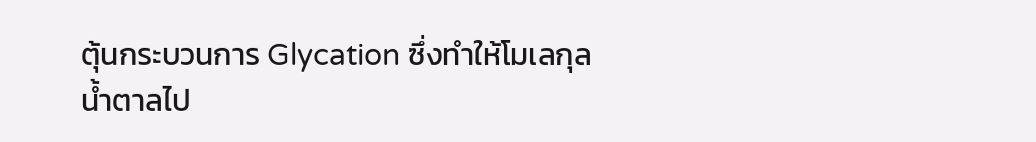ตุ้นกระบวนการ Glycation ซึ่งทำให้โมเลกุลน้ำตาลไป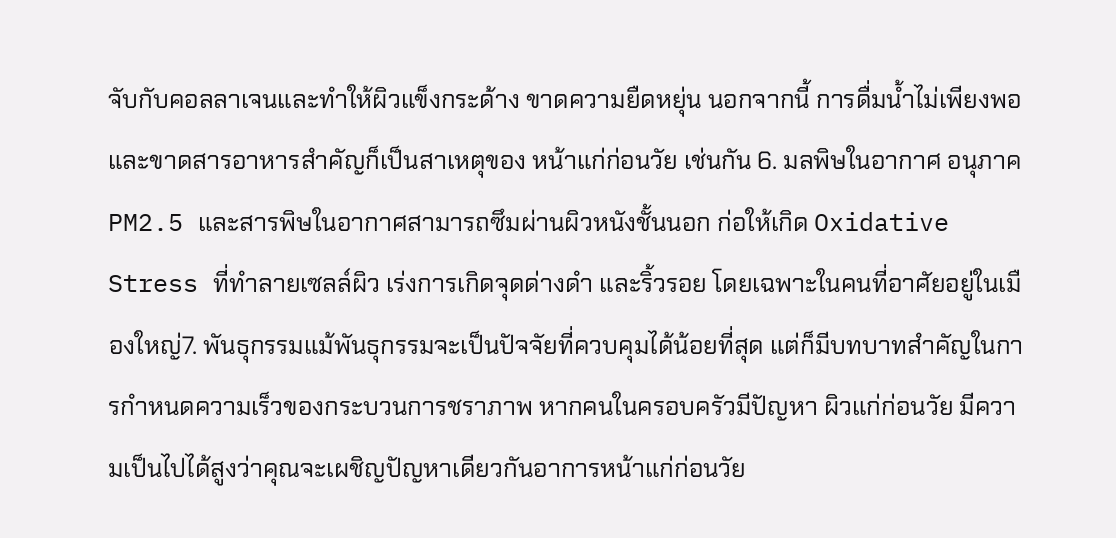จับกับคอลลาเจนและทำให้ผิวแข็งกระด้าง ขาดความยืดหยุ่น นอกจากนี้ การดื่มน้ำไม่เพียงพอและขาดสารอาหารสำคัญก็เป็นสาเหตุของ หน้าแก่ก่อนวัย เช่นกัน 6. มลพิษในอากาศ อนุภาค PM2.5 และสารพิษในอากาศสามารถซึมผ่านผิวหนังชั้นนอก ก่อให้เกิด Oxidative Stress ที่ทำลายเซลล์ผิว เร่งการเกิดจุดด่างดำ และริ้วรอย โดยเฉพาะในคนที่อาศัยอยู่ในเมืองใหญ่7. พันธุกรรมแม้พันธุกรรมจะเป็นปัจจัยที่ควบคุมได้น้อยที่สุด แต่ก็มีบทบาทสำคัญในการกำหนดความเร็วของกระบวนการชราภาพ หากคนในครอบครัวมีปัญหา ผิวแก่ก่อนวัย มีความเป็นไปได้สูงว่าคุณจะเผชิญปัญหาเดียวกันอาการหน้าแก่ก่อนวัย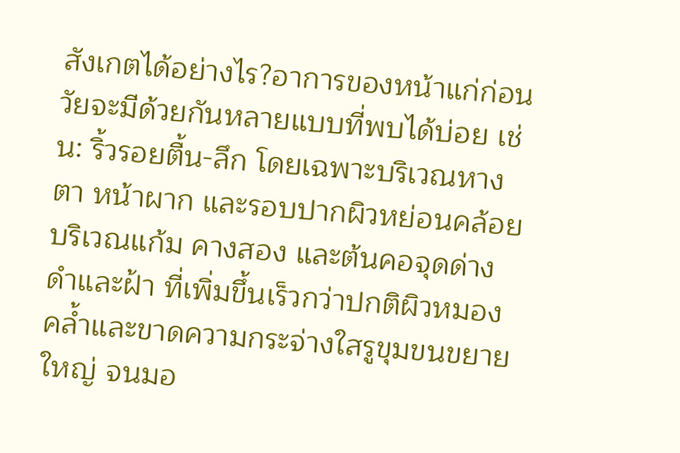สังเกตได้อย่างไร?อาการของหน้าแก่ก่อนวัยจะมีด้วยกันหลายแบบที่พบได้บ่อย เช่น: ริ้วรอยตื้น-ลึก โดยเฉพาะบริเวณหางตา หน้าผาก และรอบปากผิวหย่อนคล้อย บริเวณแก้ม คางสอง และต้นคอจุดด่างดำและฝ้า ที่เพิ่มขึ้นเร็วกว่าปกติผิวหมองคล้ำและขาดความกระจ่างใสรูขุมขนขยายใหญ่ จนมอ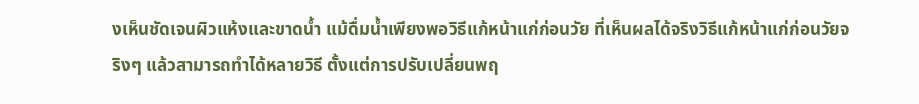งเห็นชัดเจนผิวแห้งและขาดน้ำ แม้ดื่มน้ำเพียงพอวิธีแก้หน้าแก่ก่อนวัย ที่เห็นผลได้จริงวิธีแก้หน้าแก่ก่อนวัยจริงๆ แล้วสามารถทำได้หลายวิธี ตั้งแต่การปรับเปลี่ยนพฤ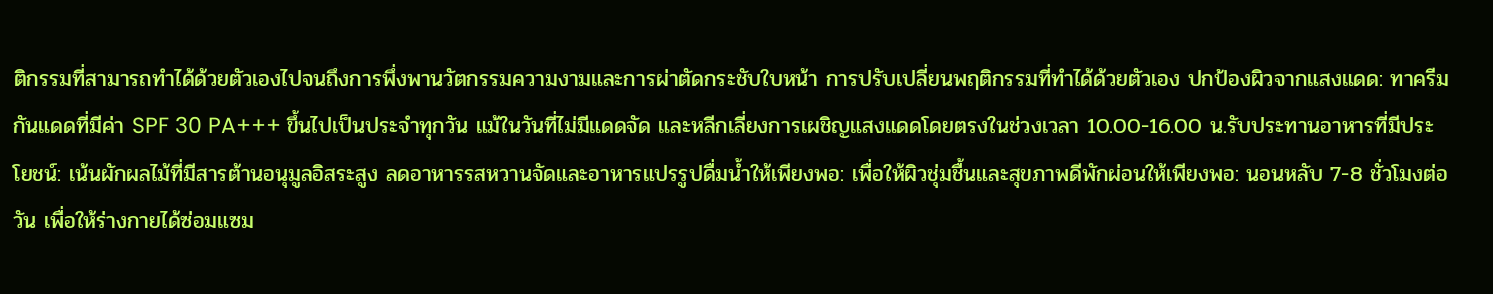ติกรรมที่สามารถทำได้ด้วยตัวเองไปจนถึงการพึ่งพานวัตกรรมความงามและการผ่าตัดกระชับใบหน้า การปรับเปลี่ยนพฤติกรรมที่ทำได้ด้วยตัวเอง ปกป้องผิวจากแสงแดด: ทาครีมกันแดดที่มีค่า SPF 30 PA+++ ขึ้นไปเป็นประจำทุกวัน แม้ในวันที่ไม่มีแดดจัด และหลีกเลี่ยงการเผชิญแสงแดดโดยตรงในช่วงเวลา 10.00-16.00 น.รับประทานอาหารที่มีประโยชน์: เน้นผักผลไม้ที่มีสารต้านอนุมูลอิสระสูง ลดอาหารรสหวานจัดและอาหารแปรรูปดื่มน้ำให้เพียงพอ: เพื่อให้ผิวชุ่มชื้นและสุขภาพดีพักผ่อนให้เพียงพอ: นอนหลับ 7-8 ชั่วโมงต่อวัน เพื่อให้ร่างกายได้ซ่อมแซม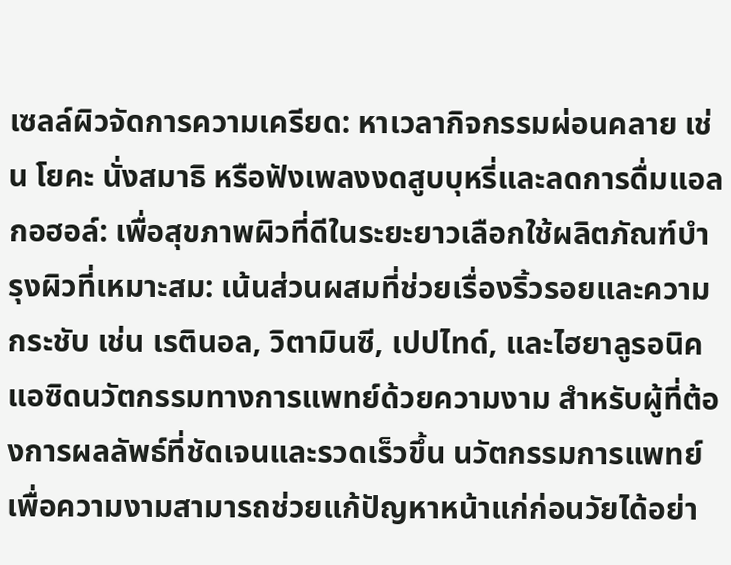เซลล์ผิวจัดการความเครียด: หาเวลากิจกรรมผ่อนคลาย เช่น โยคะ นั่งสมาธิ หรือฟังเพลงงดสูบบุหรี่และลดการดื่มแอลกอฮอล์: เพื่อสุขภาพผิวที่ดีในระยะยาวเลือกใช้ผลิตภัณฑ์บำรุงผิวที่เหมาะสม: เน้นส่วนผสมที่ช่วยเรื่องริ้วรอยและความกระชับ เช่น เรตินอล, วิตามินซี, เปปไทด์, และไฮยาลูรอนิค แอซิดนวัตกรรมทางการแพทย์ด้วยความงาม สำหรับผู้ที่ต้องการผลลัพธ์ที่ชัดเจนและรวดเร็วขึ้น นวัตกรรมการแพทย์เพื่อความงามสามารถช่วยแก้ปัญหาหน้าแก่ก่อนวัยได้อย่า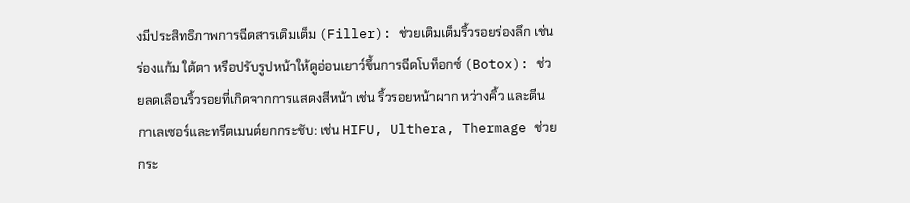งมีประสิทธิภาพการฉีดสารเติมเต็ม (Filler): ช่วยเติมเต็มริ้วรอยร่องลึก เช่น ร่องแก้ม ใต้ตา หรือปรับรูปหน้าให้ดูอ่อนเยาว์ขึ้นการฉีดโบท็อกซ์ (Botox): ช่วยลดเลือนริ้วรอยที่เกิดจากการแสดงสีหน้า เช่น ริ้วรอยหน้าผาก หว่างคิ้ว และตีนกาเลเซอร์และทรีตเมนต์ยกกระชับ: เช่น HIFU, Ulthera, Thermage ช่วยกระ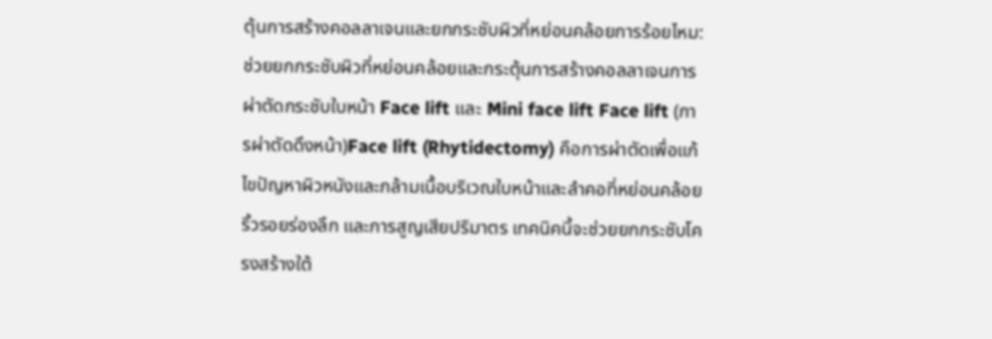ตุ้นการสร้างคอลลาเจนและยกกระชับผิวที่หย่อนคล้อยการร้อยไหม: ช่วยยกกระชับผิวที่หย่อนคล้อยและกระตุ้นการสร้างคอลลาเจนการผ่าตัดกระชับใบหน้า Face lift และ Mini face lift Face lift (การผ่าตัดดึงหน้า)Face lift (Rhytidectomy) คือการผ่าตัดเพื่อแก้ไขปัญหาผิวหนังและกล้ามเนื้อบริเวณใบหน้าและลำคอที่หย่อนคล้อย ริ้วรอยร่องลึก และการสูญเสียปริมาตร เทคนิคนี้จะช่วยยกกระชับโครงสร้างใต้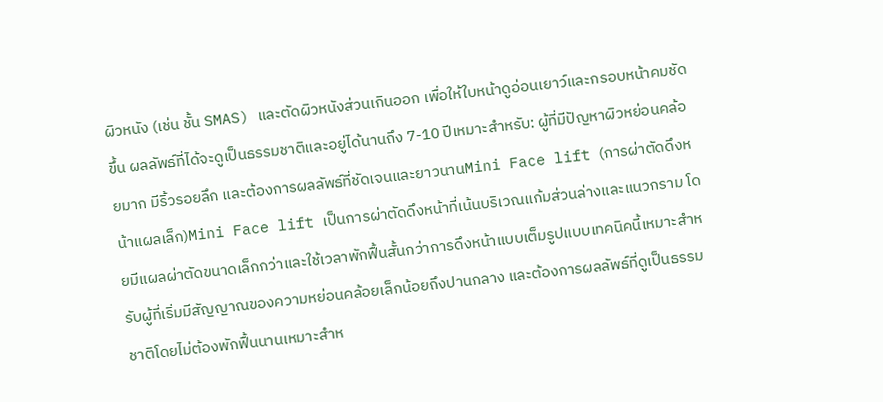ผิวหนัง (เช่น ชั้น SMAS) และตัดผิวหนังส่วนเกินออก เพื่อให้ใบหน้าดูอ่อนเยาว์และกรอบหน้าคมชัดขึ้น ผลลัพธ์ที่ได้จะดูเป็นธรรมชาติและอยู่ได้นานถึง 7-10 ปีเหมาะสำหรับ: ผู้ที่มีปัญหาผิวหย่อนคล้อยมาก มีริ้วรอยลึก และต้องการผลลัพธ์ที่ชัดเจนและยาวนานMini Face lift (การผ่าตัดดึงหน้าแผลเล็ก)Mini Face lift เป็นการผ่าตัดดึงหน้าที่เน้นบริเวณแก้มส่วนล่างและแนวกราม โดยมีแผลผ่าตัดขนาดเล็กกว่าและใช้เวลาพักฟื้นสั้นกว่าการดึงหน้าแบบเต็มรูปแบบเทคนิคนี้เหมาะสำหรับผู้ที่เริ่มมีสัญญาณของความหย่อนคล้อยเล็กน้อยถึงปานกลาง และต้องการผลลัพธ์ที่ดูเป็นธรรมชาติโดยไม่ต้องพักฟื้นนานเหมาะสำห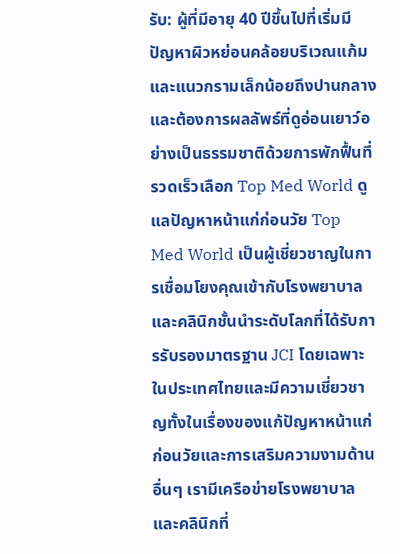รับ: ผู้ที่มีอายุ 40 ปีขึ้นไปที่เริ่มมีปัญหาผิวหย่อนคล้อยบริเวณแก้มและแนวกรามเล็กน้อยถึงปานกลาง และต้องการผลลัพธ์ที่ดูอ่อนเยาว์อย่างเป็นธรรมชาติด้วยการพักฟื้นที่รวดเร็วเลือก Top Med World ดูแลปัญหาหน้าแก่ก่อนวัย Top Med World เป็นผู้เชี่ยวชาญในการเชื่อมโยงคุณเข้ากับโรงพยาบาลและคลินิกชั้นนำระดับโลกที่ได้รับการรับรองมาตรฐาน JCI โดยเฉพาะในประเทศไทยและมีความเชี่ยวชาญทั้งในเรื่องของแก้ปัญหาหน้าแก่ก่อนวัยและการเสริมความงามด้านอื่นๆ เรามีเครือข่ายโรงพยาบาลและคลินิกที่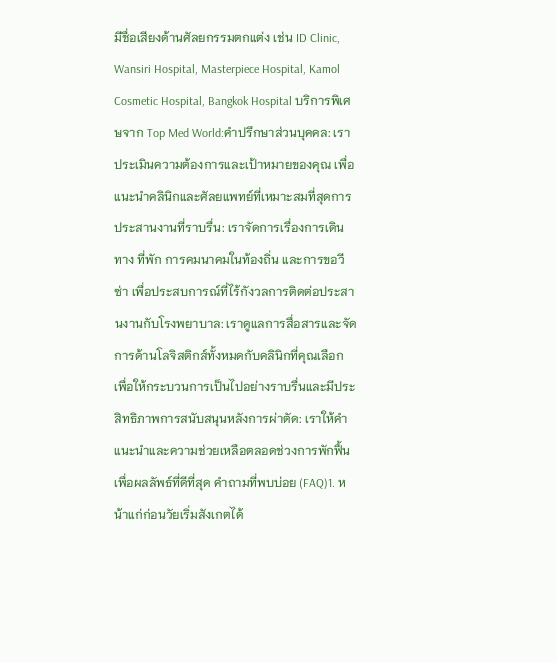มีชื่อเสียงด้านศัลยกรรมตกแต่ง เช่น ID Clinic, Wansiri Hospital, Masterpiece Hospital, Kamol Cosmetic Hospital, Bangkok Hospital บริการพิเศษจาก Top Med World:คำปรึกษาส่วนบุคคล: เราประเมินความต้องการและเป้าหมายของคุณ เพื่อแนะนำคลินิกและศัลยแพทย์ที่เหมาะสมที่สุดการประสานงานที่ราบรื่น: เราจัดการเรื่องการเดินทาง ที่พัก การคมนาคมในท้องถิ่น และการขอวีซ่า เพื่อประสบการณ์ที่ไร้กังวลการติดต่อประสานงานกับโรงพยาบาล: เราดูแลการสื่อสารและจัดการด้านโลจิสติกส์ทั้งหมดกับคลินิกที่คุณเลือก เพื่อให้กระบวนการเป็นไปอย่างราบรื่นและมีประสิทธิภาพการสนับสนุนหลังการผ่าตัด: เราให้คำแนะนำและความช่วยเหลือตลอดช่วงการพักฟื้น เพื่อผลลัพธ์ที่ดีที่สุด คำถามที่พบบ่อย (FAQ)1. หน้าแก่ก่อนวัยเริ่มสังเกตได้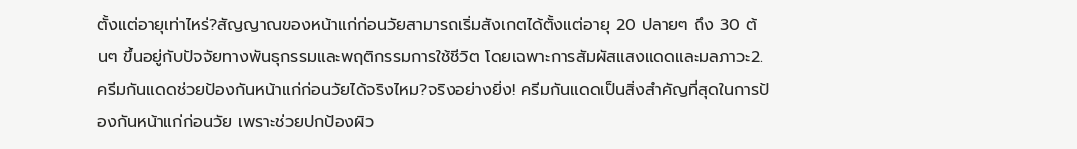ตั้งแต่อายุเท่าไหร่?สัญญาณของหน้าแก่ก่อนวัยสามารถเริ่มสังเกตได้ตั้งแต่อายุ 20 ปลายๆ ถึง 30 ต้นๆ ขึ้นอยู่กับปัจจัยทางพันธุกรรมและพฤติกรรมการใช้ชีวิต โดยเฉพาะการสัมผัสแสงแดดและมลภาวะ2. ครีมกันแดดช่วยป้องกันหน้าแก่ก่อนวัยได้จริงไหม?จริงอย่างยิ่ง! ครีมกันแดดเป็นสิ่งสำคัญที่สุดในการป้องกันหน้าแก่ก่อนวัย เพราะช่วยปกป้องผิว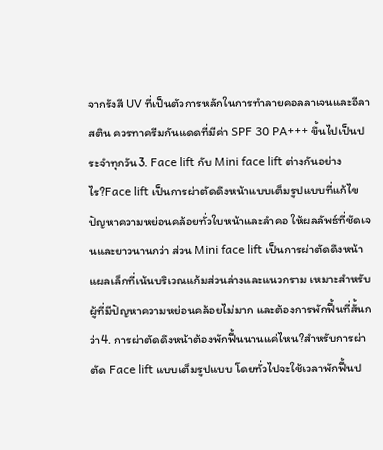จากรังสี UV ที่เป็นตัวการหลักในการทำลายคอลลาเจนและอีลาสติน ควรทาครีมกันแดดที่มีค่า SPF 30 PA+++ ขึ้นไปเป็นประจำทุกวัน3. Face lift กับ Mini face lift ต่างกันอย่างไร?Face lift เป็นการผ่าตัดดึงหน้าแบบเต็มรูปแบบที่แก้ไขปัญหาความหย่อนคล้อยทั่วใบหน้าและลำคอ ให้ผลลัพธ์ที่ชัดเจนและยาวนานกว่า ส่วน Mini face lift เป็นการผ่าตัดดึงหน้าแผลเล็กที่เน้นบริเวณแก้มส่วนล่างและแนวกราม เหมาะสำหรับผู้ที่มีปัญหาความหย่อนคล้อยไม่มาก และต้องการพักฟื้นที่สั้นกว่า4. การผ่าตัดดึงหน้าต้องพักฟื้นนานแค่ไหน?สำหรับการผ่าตัด Face lift แบบเต็มรูปแบบ โดยทั่วไปจะใช้เวลาพักฟื้นป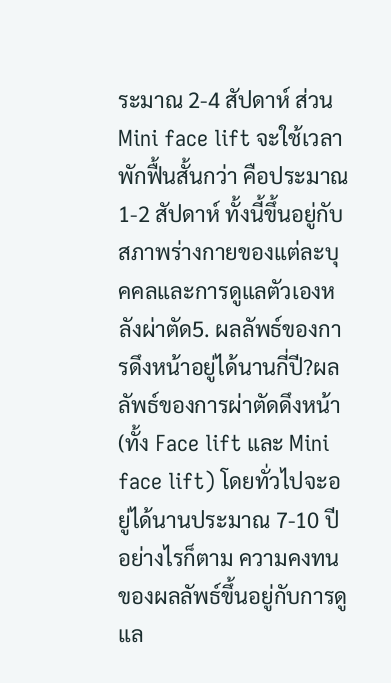ระมาณ 2-4 สัปดาห์ ส่วน Mini face lift จะใช้เวลาพักฟื้นสั้นกว่า คือประมาณ 1-2 สัปดาห์ ทั้งนี้ขึ้นอยู่กับสภาพร่างกายของแต่ละบุคคลและการดูแลตัวเองหลังผ่าตัด5. ผลลัพธ์ของการดึงหน้าอยู่ได้นานกี่ปี?ผลลัพธ์ของการผ่าตัดดึงหน้า (ทั้ง Face lift และ Mini face lift) โดยทั่วไปจะอยู่ได้นานประมาณ 7-10 ปี อย่างไรก็ตาม ความคงทนของผลลัพธ์ขึ้นอยู่กับการดูแล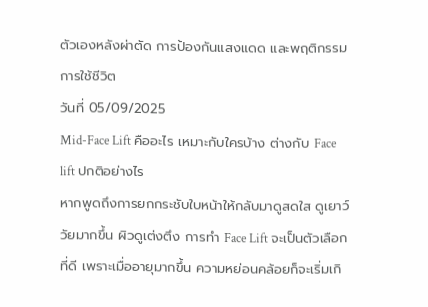ตัวเองหลังผ่าตัด การป้องกันแสงแดด และพฤติกรรมการใช้ชีวิต
วันที่ 05/09/2025
Mid-Face Lift คืออะไร เหมาะกับใครบ้าง ต่างกับ Face lift ปกติอย่างไร
หากพูดถึงการยกกระชับใบหน้าให้กลับมาดูสดใส ดูเยาว์วัยมากขึ้น ผิวดูเต่งตึง การทำ Face Lift จะเป็นตัวเลือกที่ดี เพราะเมื่ออายุมากขึ้น ความหย่อนคล้อยก็จะเริ่มเกิ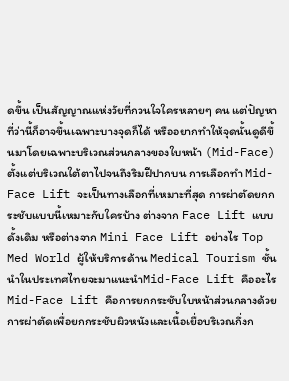ดขึ้น เป็นสัญญาณแห่งวัยที่กวนใจใครหลายๆ คน แต่ปัญหาที่ว่านี้ก็อาจขึ้นเฉพาะบางจุดก็ได้ หรืออยากทำให้จุดนั้นดูดีขึ้นมาโดยเฉพาะบริเวณส่วนกลางของใบหน้า (Mid-Face) ตั้งแต่บริเวณใต้ตาไปจนถึงริมฝีปากบน การเลือกทำ Mid-Face Lift จะเป็นทางเลือกที่เหมาะที่สุด การผ่าตัดยกกระชับแบบนี้เหมาะกับใครบ้าง ต่างจาก Face Lift แบบดั้งเดิม หรือต่างจาก Mini Face Lift อย่างไร Top Med World ผู้ให้บริการด้าน Medical Tourism ชั้นนำในประเทศไทยจะมาแนะนำMid-Face Lift คืออะไรMid-Face Lift คือการยกกระชับใบหน้าส่วนกลางด้วยการผ่าตัดเพื่อยกกระชับผิวหนังและเนื้อเยื่อบริเวณกึ่งก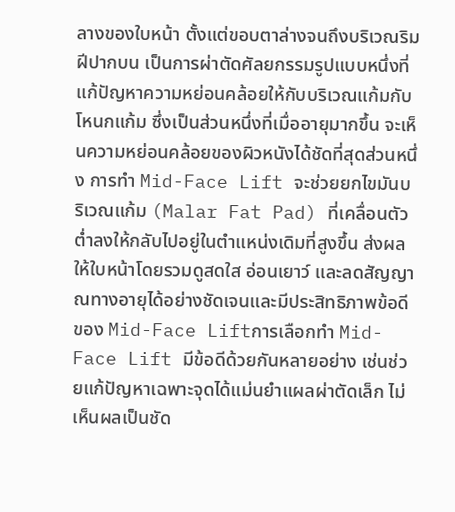ลางของใบหน้า ตั้งแต่ขอบตาล่างจนถึงบริเวณริมฝีปากบน เป็นการผ่าตัดศัลยกรรมรูปแบบหนึ่งที่แก้ปัญหาความหย่อนคล้อยให้กับบริเวณแก้มกับโหนกแก้ม ซึ่งเป็นส่วนหนึ่งที่เมื่ออายุมากขึ้น จะเห็นความหย่อนคล้อยของผิวหนังได้ชัดที่สุดส่วนหนึ่ง การทำ Mid-Face Lift จะช่วยยกไขมันบริเวณแก้ม (Malar Fat Pad) ที่เคลื่อนตัวต่ำลงให้กลับไปอยู่ในตำแหน่งเดิมที่สูงขึ้น ส่งผลให้ใบหน้าโดยรวมดูสดใส อ่อนเยาว์ และลดสัญญาณทางอายุได้อย่างชัดเจนและมีประสิทธิภาพข้อดีของ Mid-Face Liftการเลือกทำ Mid-Face Lift มีข้อดีด้วยกันหลายอย่าง เช่นช่วยแก้ปัญหาเฉพาะจุดได้แม่นยำแผลผ่าตัดเล็ก ไม่เห็นผลเป็นชัด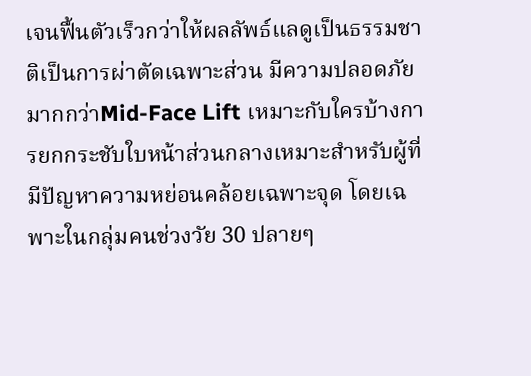เจนฟื้นตัวเร็วกว่าให้ผลลัพธ์แลดูเป็นธรรมชาติเป็นการผ่าตัดเฉพาะส่วน มีความปลอดภัยมากกว่าMid-Face Lift เหมาะกับใครบ้างการยกกระชับใบหน้าส่วนกลางเหมาะสำหรับผู้ที่มีปัญหาความหย่อนคล้อยเฉพาะจุด โดยเฉพาะในกลุ่มคนช่วงวัย 30 ปลายๆ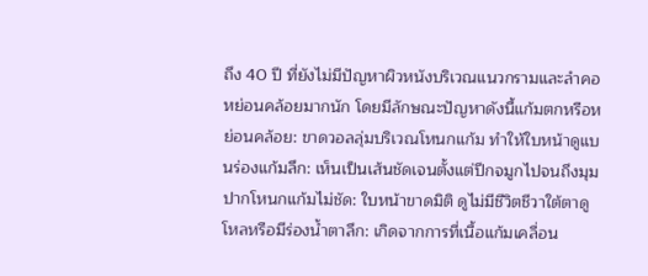ถึง 40 ปี ที่ยังไม่มีปัญหาผิวหนังบริเวณแนวกรามและลำคอหย่อนคล้อยมากนัก โดยมีลักษณะปัญหาดังนี้แก้มตกหรือหย่อนคล้อย: ขาดวอลลุ่มบริเวณโหนกแก้ม ทำให้ใบหน้าดูแบนร่องแก้มลึก: เห็นเป็นเส้นชัดเจนตั้งแต่ปีกจมูกไปจนถึงมุมปากโหนกแก้มไม่ชัด: ใบหน้าขาดมิติ ดูไม่มีชีวิตชีวาใต้ตาดูโหลหรือมีร่องน้ำตาลึก: เกิดจากการที่เนื้อแก้มเคลื่อน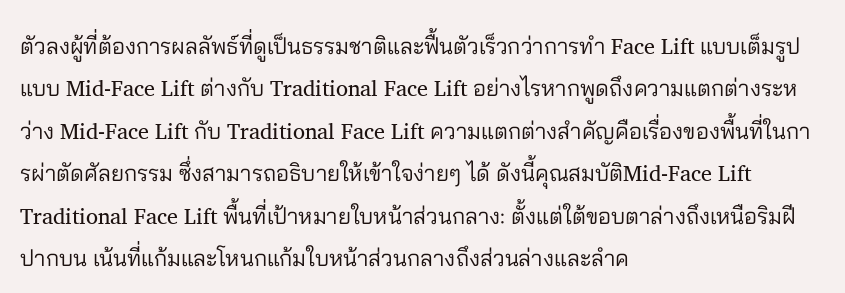ตัวลงผู้ที่ต้องการผลลัพธ์ที่ดูเป็นธรรมชาติและฟื้นตัวเร็วกว่าการทำ Face Lift แบบเต็มรูปแบบ Mid-Face Lift ต่างกับ Traditional Face Lift อย่างไรหากพูดถึงความแตกต่างระหว่าง Mid-Face Lift กับ Traditional Face Lift ความแตกต่างสำคัญคือเรื่องของพื้นที่ในการผ่าตัดศัลยกรรม ซึ่งสามารถอธิบายให้เข้าใจง่ายๆ ได้ ดังนี้คุณสมบัติMid-Face Lift Traditional Face Lift พื้นที่เป้าหมายใบหน้าส่วนกลาง: ตั้งแต่ใต้ขอบตาล่างถึงเหนือริมฝีปากบน เน้นที่แก้มและโหนกแก้มใบหน้าส่วนกลางถึงส่วนล่างและลำค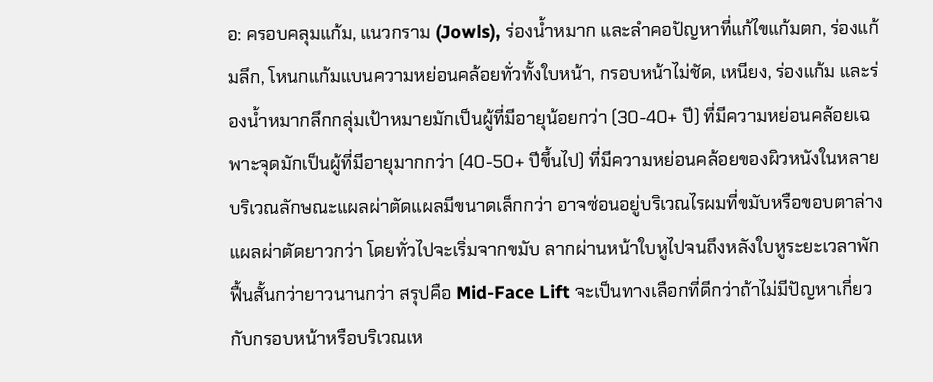อ: ครอบคลุมแก้ม, แนวกราม (Jowls), ร่องน้ำหมาก และลำคอปัญหาที่แก้ไขแก้มตก, ร่องแก้มลึก, โหนกแก้มแบนความหย่อนคล้อยทั่วทั้งใบหน้า, กรอบหน้าไม่ชัด, เหนียง, ร่องแก้ม และร่องน้ำหมากลึกกลุ่มเป้าหมายมักเป็นผู้ที่มีอายุน้อยกว่า (30-40+ ปี) ที่มีความหย่อนคล้อยเฉพาะจุดมักเป็นผู้ที่มีอายุมากกว่า (40-50+ ปีขึ้นไป) ที่มีความหย่อนคล้อยของผิวหนังในหลายบริเวณลักษณะแผลผ่าตัดแผลมีขนาดเล็กกว่า อาจซ่อนอยู่บริเวณไรผมที่ขมับหรือขอบตาล่างแผลผ่าตัดยาวกว่า โดยทั่วไปจะเริ่มจากขมับ ลากผ่านหน้าใบหูไปจนถึงหลังใบหูระยะเวลาพักฟื้นสั้นกว่ายาวนานกว่า สรุปคือ Mid-Face Lift จะเป็นทางเลือกที่ดีกว่าถ้าไม่มีปัญหาเกี่ยวกับกรอบหน้าหรือบริเวณเห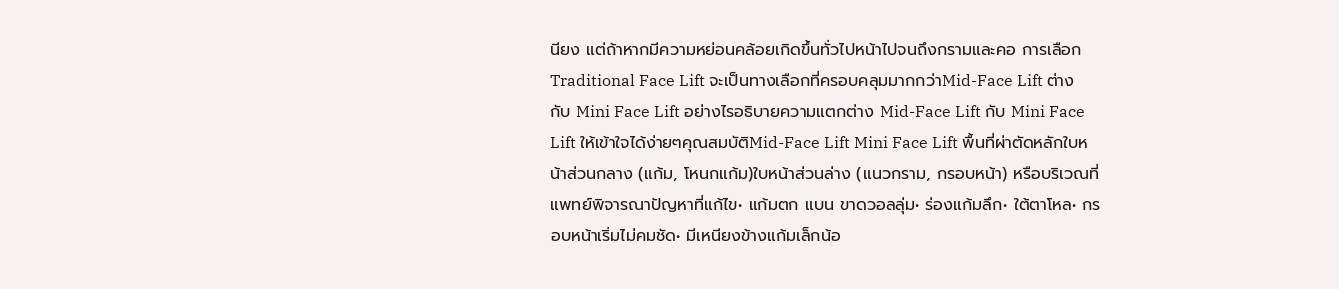นียง แต่ถ้าหากมีความหย่อนคล้อยเกิดขึ้นทั่วไปหน้าไปจนถึงกรามและคอ การเลือก Traditional Face Lift จะเป็นทางเลือกที่ครอบคลุมมากกว่าMid-Face Lift ต่างกับ Mini Face Lift อย่างไรอธิบายความแตกต่าง Mid-Face Lift กับ Mini Face Lift ให้เข้าใจได้ง่ายๆคุณสมบัติMid-Face Lift Mini Face Lift พื้นที่ผ่าตัดหลักใบหน้าส่วนกลาง (แก้ม, โหนกแก้ม)ใบหน้าส่วนล่าง (แนวกราม, กรอบหน้า) หรือบริเวณที่แพทย์พิจารณาปัญหาที่แก้ไข• แก้มตก แบน ขาดวอลลุ่ม• ร่องแก้มลึก• ใต้ตาโหล• กรอบหน้าเริ่มไม่คมชัด• มีเหนียงข้างแก้มเล็กน้อ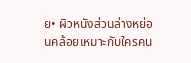ย• ผิวหนังส่วนล่างหย่อนคล้อยเหมาะกับใครคน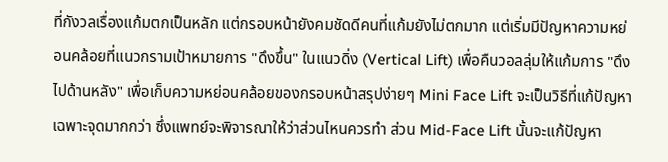ที่กังวลเรื่องแก้มตกเป็นหลัก แต่กรอบหน้ายังคมชัดดีคนที่แก้มยังไม่ตกมาก แต่เริ่มมีปัญหาความหย่อนคล้อยที่แนวกรามเป้าหมายการ "ดึงขึ้น" ในแนวดิ่ง (Vertical Lift) เพื่อคืนวอลลุ่มให้แก้มการ "ดึงไปด้านหลัง" เพื่อเก็บความหย่อนคล้อยของกรอบหน้าสรุปง่ายๆ Mini Face Lift จะเป็นวิธีที่แก้ปัญหาเฉพาะจุดมากกว่า ซึ่งแพทย์จะพิจารณาให้ว่าส่วนไหนควรทำ ส่วน Mid-Face Lift นั้นจะแก้ปัญหา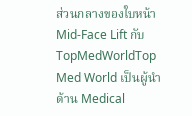ส่วนกลางของใบหน้าMid-Face Lift กับ TopMedWorldTop Med World เป็นผู้นำด้าน Medical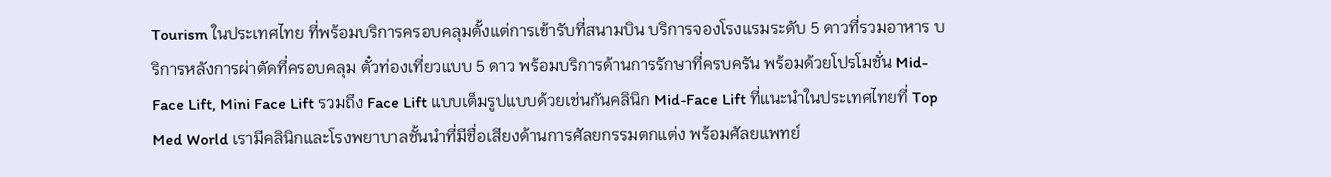Tourism ในประเทศไทย ที่พร้อมบริการครอบคลุมตั้งแต่การเข้ารับที่สนามบิน บริการจองโรงแรมระดับ 5 ดาวที่รวมอาหาร บริการหลังการผ่าตัดที่ครอบคลุม ตั๋วท่องเที่ยวแบบ 5 ดาว พร้อมบริการด้านการรักษาที่ครบครัน พร้อมด้วยโปรโมชั่น Mid-Face Lift, Mini Face Lift รวมถึง Face Lift แบบเต็มรูปแบบด้วยเช่นกันคลินิก Mid-Face Lift ที่แนะนำในประเทศไทยที่ Top Med World เรามีคลินิกและโรงพยาบาลชั้นนำที่มีชื่อเสียงด้านการศัลยกรรมตกแต่ง พร้อมศัลยแพทย์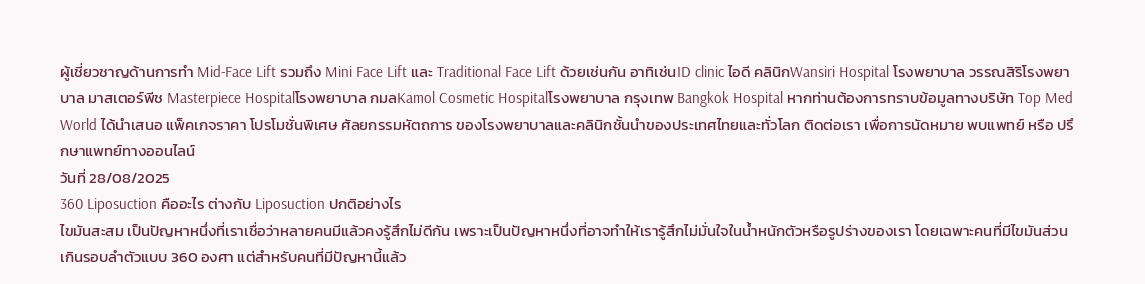ผู้เชี่ยวชาญด้านการทำ Mid-Face Lift รวมถึง Mini Face Lift และ Traditional Face Lift ด้วยเช่นกัน อาทิเช่นID clinic ไอดี คลินิกWansiri Hospital โรงพยาบาล วรรณสิริโรงพยาบาล มาสเตอร์พีช Masterpiece Hospitalโรงพยาบาล กมลKamol Cosmetic Hospitalโรงพยาบาล กรุงเทพ Bangkok Hospital หากท่านต้องการทราบข้อมูลทางบริษัท Top Med World ได้นำเสนอ แพ็คเกจราคา โปรโมชั่นพิเศษ ศัลยกรรมหัตถการ ของโรงพยาบาลและคลินิกชั้นนำของประเทศไทยและทั่วโลก ติดต่อเรา เพื่อการนัดหมาย พบแพทย์ หรือ ปรึกษาแพทย์ทางออนไลน์
วันที่ 28/08/2025
360 Liposuction คืออะไร ต่างกับ Liposuction ปกติอย่างไร
ไขมันสะสม เป็นปัญหาหนึ่งที่เราเชื่อว่าหลายคนมีแล้วคงรู้สึกไม่ดีกัน เพราะเป็นปัญหาหนึ่งที่อาจทำให้เรารู้สึกไม่มั่นใจในน้ำหนักตัวหรือรูปร่างของเรา โดยเฉพาะคนที่มีไขมันส่วนเกินรอบลำตัวแบบ 360 องศา แต่สำหรับคนที่มีปัญหานี้แล้ว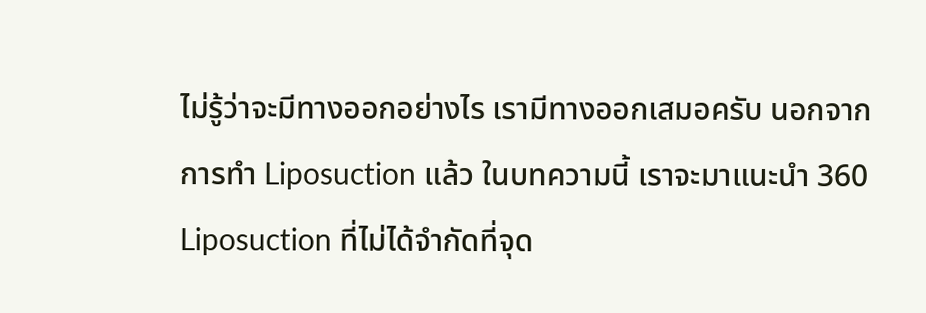ไม่รู้ว่าจะมีทางออกอย่างไร เรามีทางออกเสมอครับ นอกจากการทำ Liposuction แล้ว ในบทความนี้ เราจะมาแนะนำ 360 Liposuction ที่ไม่ได้จำกัดที่จุด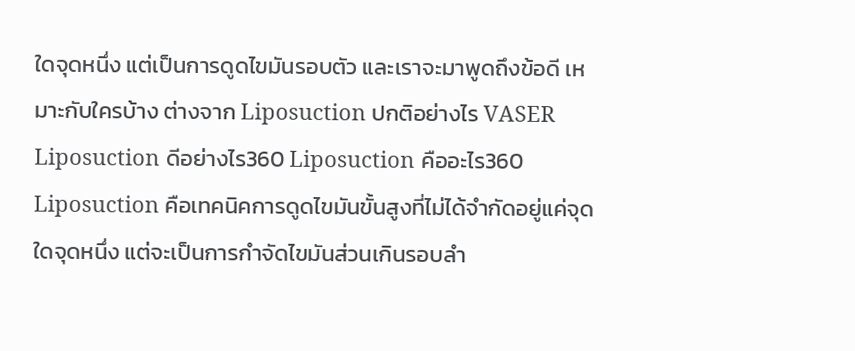ใดจุดหนึ่ง แต่เป็นการดูดไขมันรอบตัว และเราจะมาพูดถึงข้อดี เหมาะกับใครบ้าง ต่างจาก Liposuction ปกติอย่างไร VASER Liposuction ดีอย่างไร360 Liposuction คืออะไร360 Liposuction คือเทคนิคการดูดไขมันขั้นสูงที่ไม่ได้จำกัดอยู่แค่จุดใดจุดหนึ่ง แต่จะเป็นการกำจัดไขมันส่วนเกินรอบลำ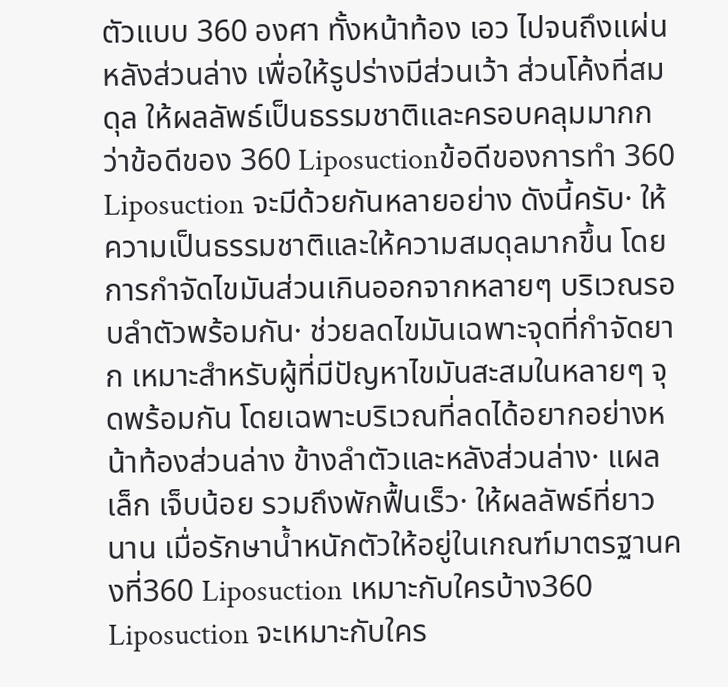ตัวแบบ 360 องศา ทั้งหน้าท้อง เอว ไปจนถึงแผ่นหลังส่วนล่าง เพื่อให้รูปร่างมีส่วนเว้า ส่วนโค้งที่สมดุล ให้ผลลัพธ์เป็นธรรมชาติและครอบคลุมมากกว่าข้อดีของ 360 Liposuctionข้อดีของการทำ 360 Liposuction จะมีด้วยกันหลายอย่าง ดังนี้ครับ· ให้ความเป็นธรรมชาติและให้ความสมดุลมากขึ้น โดยการกำจัดไขมันส่วนเกินออกจากหลายๆ บริเวณรอบลำตัวพร้อมกัน· ช่วยลดไขมันเฉพาะจุดที่กำจัดยาก เหมาะสำหรับผู้ที่มีปัญหาไขมันสะสมในหลายๆ จุดพร้อมกัน โดยเฉพาะบริเวณที่ลดได้อยากอย่างหน้าท้องส่วนล่าง ข้างลำตัวและหลังส่วนล่าง· แผลเล็ก เจ็บน้อย รวมถึงพักฟื้นเร็ว· ให้ผลลัพธ์ที่ยาวนาน เมื่อรักษาน้ำหนักตัวให้อยู่ในเกณฑ์มาตรฐานคงที่360 Liposuction เหมาะกับใครบ้าง360 Liposuction จะเหมาะกับใคร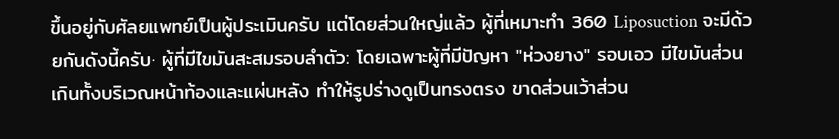ขึ้นอยู่กับศัลยแพทย์เป็นผู้ประเมินครับ แต่โดยส่วนใหญ่แล้ว ผู้ที่เหมาะทำ 360 Liposuction จะมีด้วยกันดังนี้ครับ· ผู้ที่มีไขมันสะสมรอบลำตัว: โดยเฉพาะผู้ที่มีปัญหา "ห่วงยาง" รอบเอว มีไขมันส่วนเกินทั้งบริเวณหน้าท้องและแผ่นหลัง ทำให้รูปร่างดูเป็นทรงตรง ขาดส่วนเว้าส่วน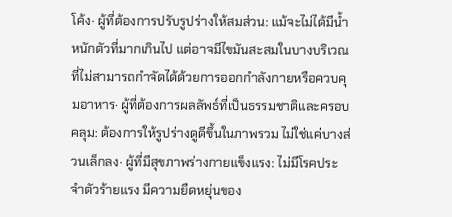โค้ง· ผู้ที่ต้องการปรับรูปร่างให้สมส่วน: แม้จะไม่ได้มีน้ำหนักตัวที่มากเกินไป แต่อาจมีไขมันสะสมในบางบริเวณที่ไม่สามารถกำจัดได้ด้วยการออกกำลังกายหรือควบคุมอาหาร· ผู้ที่ต้องการผลลัพธ์ที่เป็นธรรมชาติและครอบคลุม: ต้องการให้รูปร่างดูดีขึ้นในภาพรวม ไม่ใช่แค่บางส่วนเล็กลง· ผู้ที่มีสุขภาพร่างกายแข็งแรง: ไม่มีโรคประจำตัวร้ายแรง มีความยืดหยุ่นของ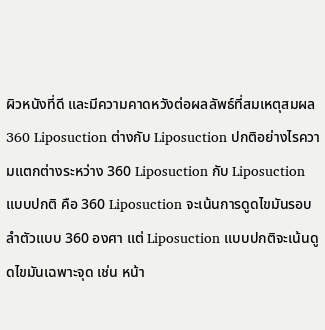ผิวหนังที่ดี และมีความคาดหวังต่อผลลัพธ์ที่สมเหตุสมผล360 Liposuction ต่างกับ Liposuction ปกติอย่างไรความแตกต่างระหว่าง 360 Liposuction กับ Liposuction แบบปกติ คือ 360 Liposuction จะเน้นการดูดไขมันรอบลำตัวแบบ 360 องศา แต่ Liposuction แบบปกติจะเน้นดูดไขมันเฉพาะจุด เช่น หน้า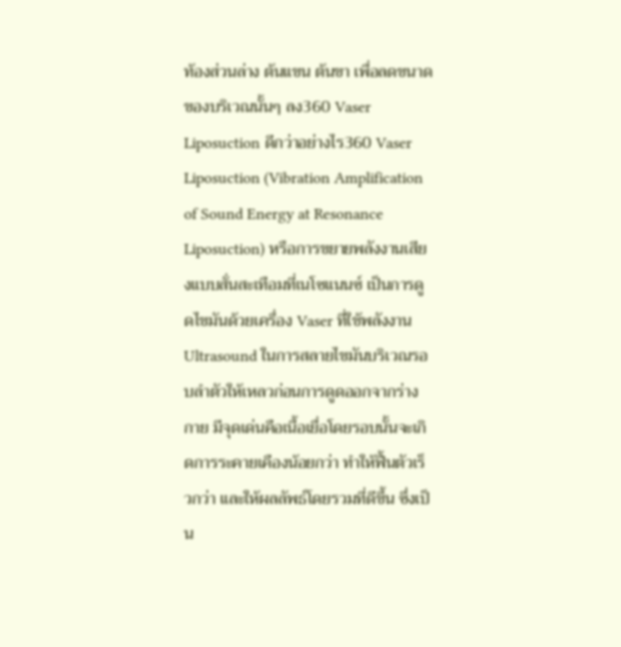ท้องส่วนล่าง ต้นแขน ต้นขา เพื่อลดขนาดของบริเวณนั้นๆ ลง360 Vaser Liposuction ดีกว่าอย่างไร360 Vaser Liposuction (Vibration Amplification of Sound Energy at Resonance Liposuction) หรือการขยายพลังงานเสียงแบบสั่นสะเทือมที่เนโซแนนซ์ เป็นการดูดไขมันด้วยเครื่อง Vaser ที่ใช้พลังงาน Ultrasound ในการสลายไขมันบริเวณรอบลำตัวให้เหลวก่อนการดูดออกจากร่างกาย มีจุดเด่นคือเนื้อเยื่อโดยรอบนั้นจะเกิดการระคายเคืองน้อยกว่า ทำให้ฟื้นตัวเร็วกว่า และให้ผลลัพธ์โดยรวมที่ดีขึ้น ซึ่งเป็น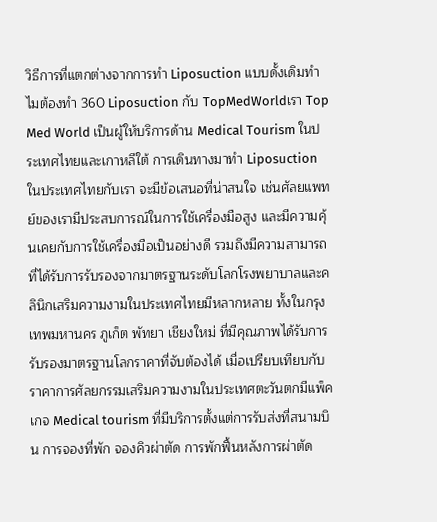วิธีการที่แตกต่างจากการทำ Liposuction แบบดั้งเดิมทำไมต้องทำ 360 Liposuction กับ TopMedWorldเรา Top Med World เป็นผู้ให้บริการด้าน Medical Tourism ในประเทศไทยและเกาหลีใต้ การเดินทางมาทำ Liposuction ในประเทศไทยกับเรา จะมีข้อเสนอที่น่าสนใจ เช่นศัลยแพทย์ของเรามีประสบการณ์ในการใช้เครื่องมือสูง และมีความคุ้นเคยกับการใช้เครื่องมือเป็นอย่างดี รวมถึงมีความสามารถที่ได้รับการรับรองจากมาตรฐานระดับโลกโรงพยาบาลและคลินิกเสริมความงามในประเทศไทยมีหลากหลาย ทั้งในกรุงเทพมหานคร ภูเก็ต พัทยา เชียงใหม่ ที่มีคุณภาพได้รับการรับรองมาตรฐานโลกราคาที่จับต้องได้ เมื่อเปรียบเทียบกับราคาการศัลยกรรมเสริมความงามในประเทศตะวันตกมีแพ็คเกจ Medical tourism ที่มีบริการตั้งแต่การรับส่งที่สนามบิน การจองที่พัก จองคิวผ่าตัด การพักฟื้นหลังการผ่าตัด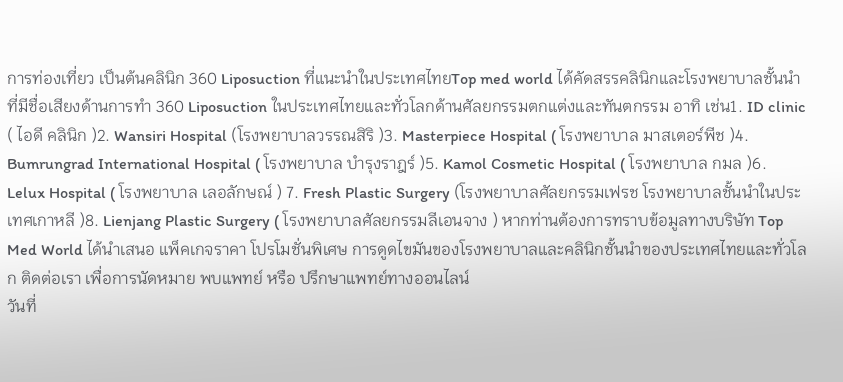การท่องเที่ยว เป็นต้นคลินิก 360 Liposuction ที่แนะนำในประเทศไทยTop med world ได้คัดสรรคลินิกและโรงพยาบาลชั้นนำที่มีชื่อเสียงด้านการทำ 360 Liposuction ในประเทศไทยและทั่วโลกด้านศัลยกรรมตกแต่งและทันตกรรม อาทิ เช่น1. ID clinic ( ไอดี คลินิก )2. Wansiri Hospital (โรงพยาบาลวรรณสิริ )3. Masterpiece Hospital ( โรงพยาบาล มาสเตอร์พีช )4. Bumrungrad International Hospital ( โรงพยาบาล บำรุงราฎร์ )5. Kamol Cosmetic Hospital ( โรงพยาบาล กมล )6. Lelux Hospital ( โรงพยาบาล เลอลักษณ์ ) 7. Fresh Plastic Surgery (โรงพยาบาลศัลยกรรมเฟรช โรงพยาบาลชั้นนำในประเทศเกาหลี )8. Lienjang Plastic Surgery ( โรงพยาบาลศัลยกรรมลีเอนจาง ) หากท่านต้องการทราบข้อมูลทางบริษัท Top Med World ได้นำเสนอ แพ็คเกจราคา โปรโมชั่นพิเศษ การดูดไขมันของโรงพยาบาลและคลินิกชั้นนำของประเทศไทยและทั่วโลก ติดต่อเรา เพื่อการนัดหมาย พบแพทย์ หรือ ปรึกษาแพทย์ทางออนไลน์
วันที่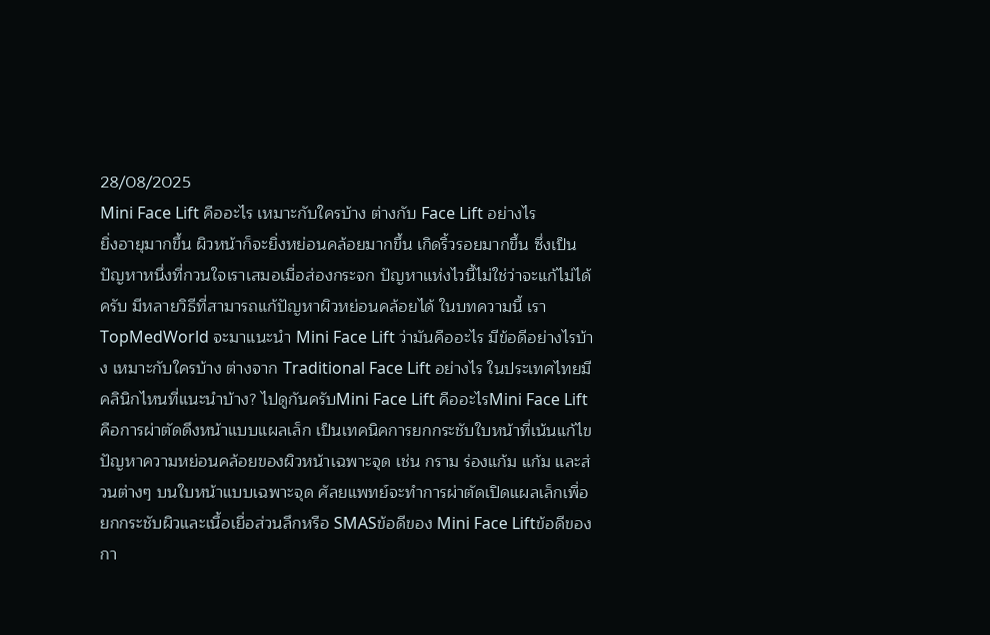28/08/2025
Mini Face Lift คืออะไร เหมาะกับใครบ้าง ต่างกับ Face Lift อย่างไร
ยิ่งอายุมากขึ้น ผิวหน้าก็จะยิ่งหย่อนคล้อยมากขึ้น เกิดริ้วรอยมากขึ้น ซึ่งเป็นปัญหาหนึ่งที่กวนใจเราเสมอเมื่อส่องกระจก ปัญหาแห่งไวนี้ไม่ใช่ว่าจะแก้ไม่ได้ครับ มีหลายวิธีที่สามารถแก้ปัญหาผิวหย่อนคล้อยได้ ในบทความนี้ เรา TopMedWorld จะมาแนะนำ Mini Face Lift ว่ามันคืออะไร มีข้อดีอย่างไรบ้าง เหมาะกับใครบ้าง ต่างจาก Traditional Face Lift อย่างไร ในประเทศไทยมีคลินิกไหนที่แนะนำบ้าง? ไปดูกันครับMini Face Lift คืออะไรMini Face Lift คือการผ่าตัดดึงหน้าแบบแผลเล็ก เป็นเทคนิคการยกกระชับใบหน้าที่เน้นแก้ไขปัญหาความหย่อนคล้อยของผิวหน้าเฉพาะจุด เช่น กราม ร่องแก้ม แก้ม และส่วนต่างๆ บนใบหน้าแบบเฉพาะจุด ศัลยแพทย์จะทำการผ่าตัดเปิดแผลเล็กเพื่อยกกระชับผิวและเนื้อเยื่อส่วนลึกหรือ SMASข้อดีของ Mini Face Liftข้อดีของกา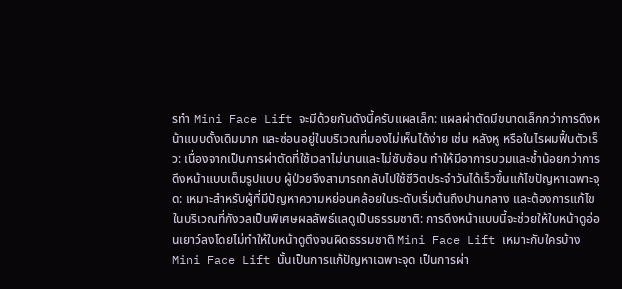รทำ Mini Face Lift จะมีด้วยกันดังนี้ครับแผลเล็ก: แผลผ่าตัดมีขนาดเล็กกว่าการดึงหน้าแบบดั้งเดิมมาก และซ่อนอยู่ในบริเวณที่มองไม่เห็นได้ง่าย เช่น หลังหู หรือในไรผมฟื้นตัวเร็ว: เนื่องจากเป็นการผ่าตัดที่ใช้เวลาไม่นานและไม่ซับซ้อน ทำให้มีอาการบวมและช้ำน้อยกว่าการดึงหน้าแบบเต็มรูปแบบ ผู้ป่วยจึงสามารถกลับไปใช้ชีวิตประจำวันได้เร็วขึ้นแก้ไขปัญหาเฉพาะจุด: เหมาะสำหรับผู้ที่มีปัญหาความหย่อนคล้อยในระดับเริ่มต้นถึงปานกลาง และต้องการแก้ไขในบริเวณที่กังวลเป็นพิเศษผลลัพธ์แลดูเป็นธรรมชาติ: การดึงหน้าแบบนี้จะช่วยให้ใบหน้าดูอ่อนเยาว์ลงโดยไม่ทำให้ใบหน้าดูตึงจนผิดธรรมชาติ Mini Face Lift เหมาะกับใครบ้างMini Face Lift นั้นเป็นการแก้ปัญหาเฉพาะจุด เป็นการผ่า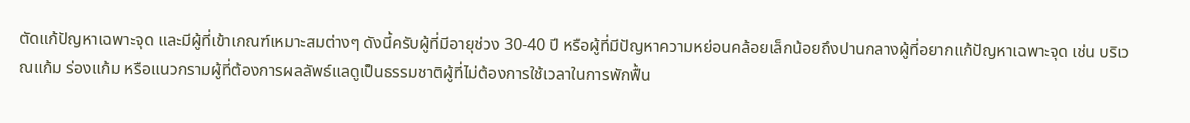ตัดแก้ปัญหาเฉพาะจุด และมีผู้ที่เข้าเกณฑ์เหมาะสมต่างๆ ดังนี้ครับผู้ที่มีอายุช่วง 30-40 ปี หรือผู้ที่มีปัญหาความหย่อนคล้อยเล็กน้อยถึงปานกลางผู้ที่อยากแก้ปัญหาเฉพาะจุด เช่น บริเวณแก้ม ร่องแก้ม หรือแนวกรามผู้ที่ต้องการผลลัพธ์แลดูเป็นธรรมชาติผู้ที่ไม่ต้องการใช้เวลาในการพักฟื้น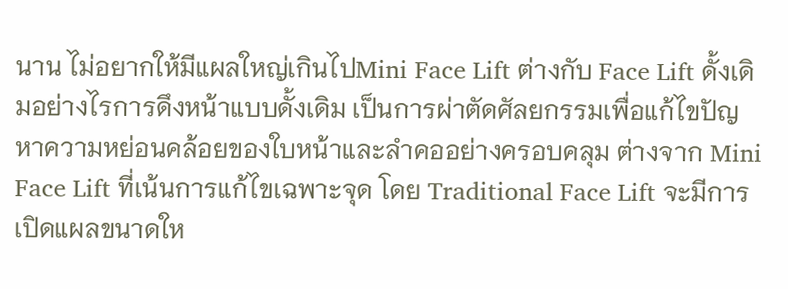นาน ไม่อยากให้มีแผลใหญ่เกินไปMini Face Lift ต่างกับ Face Lift ดั้งเดิมอย่างไรการดึงหน้าแบบดั้งเดิม เป็นการผ่าตัดศัลยกรรมเพื่อแก้ไขปัญหาความหย่อนคล้อยของใบหน้าและลำคออย่างครอบคลุม ต่างจาก Mini Face Lift ที่เน้นการแก้ไขเฉพาะจุด โดย Traditional Face Lift จะมีการเปิดแผลขนาดให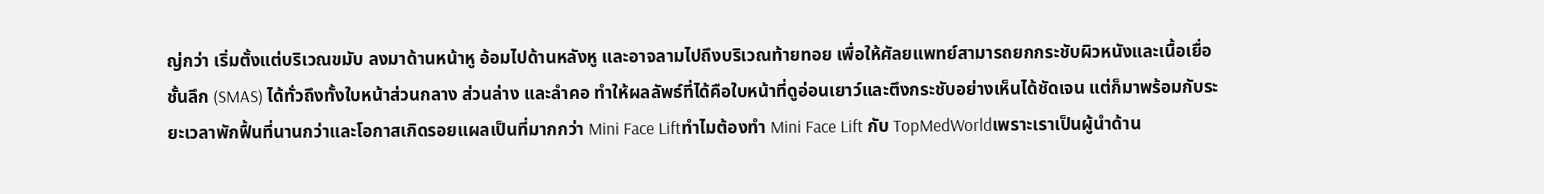ญ่กว่า เริ่มตั้งแต่บริเวณขมับ ลงมาด้านหน้าหู อ้อมไปด้านหลังหู และอาจลามไปถึงบริเวณท้ายทอย เพื่อให้ศัลยแพทย์สามารถยกกระชับผิวหนังและเนื้อเยื่อชั้นลึก (SMAS) ได้ทั่วถึงทั้งใบหน้าส่วนกลาง ส่วนล่าง และลำคอ ทำให้ผลลัพธ์ที่ได้คือใบหน้าที่ดูอ่อนเยาว์และตึงกระชับอย่างเห็นได้ชัดเจน แต่ก็มาพร้อมกับระยะเวลาพักฟื้นที่นานกว่าและโอกาสเกิดรอยแผลเป็นที่มากกว่า Mini Face Liftทำไมต้องทำ Mini Face Lift กับ TopMedWorldเพราะเราเป็นผู้นำด้าน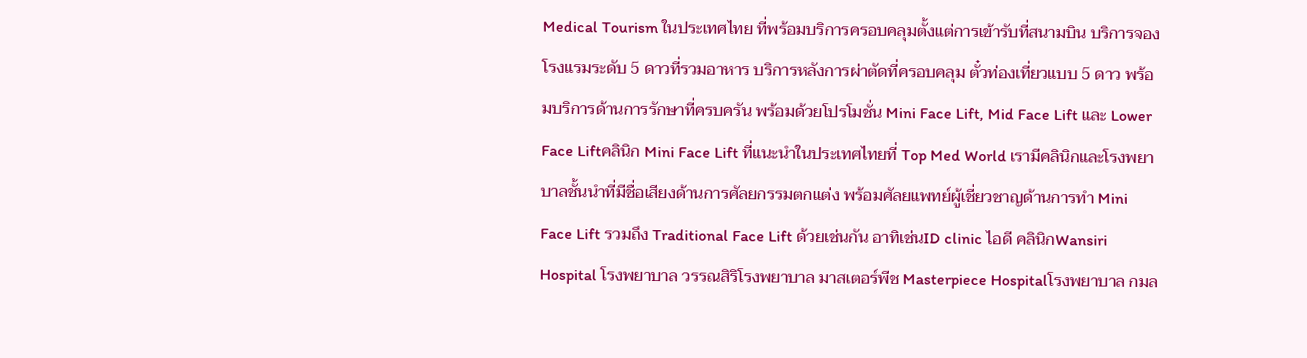Medical Tourism ในประเทศไทย ที่พร้อมบริการครอบคลุมตั้งแต่การเข้ารับที่สนามบิน บริการจองโรงแรมระดับ 5 ดาวที่รวมอาหาร บริการหลังการผ่าตัดที่ครอบคลุม ตั๋วท่องเที่ยวแบบ 5 ดาว พร้อมบริการด้านการรักษาที่ครบครัน พร้อมด้วยโปรโมชั่น Mini Face Lift, Mid Face Lift และ Lower Face Liftคลินิก Mini Face Lift ที่แนะนำในประเทศไทยที่ Top Med World เรามีคลินิกและโรงพยาบาลชั้นนำที่มีชื่อเสียงด้านการศัลยกรรมตกแต่ง พร้อมศัลยแพทย์ผู้เชี่ยวชาญด้านการทำ Mini Face Lift รวมถึง Traditional Face Lift ด้วยเช่นกัน อาทิเช่นID clinic ไอดี คลินิกWansiri Hospital โรงพยาบาล วรรณสิริโรงพยาบาล มาสเตอร์พีช Masterpiece Hospitalโรงพยาบาล กมล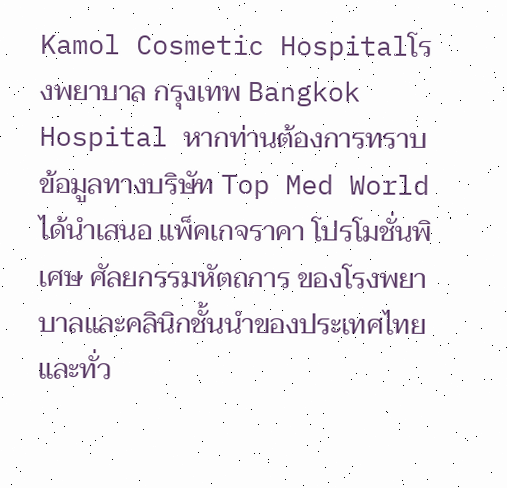Kamol Cosmetic Hospitalโรงพยาบาล กรุงเทพ Bangkok Hospital หากท่านต้องการทราบข้อมูลทางบริษัท Top Med World ได้นำเสนอ แพ็คเกจราคา โปรโมชั่นพิเศษ ศัลยกรรมหัตถการ ของโรงพยาบาลและคลินิกชั้นนำของประเทศไทยและทั่ว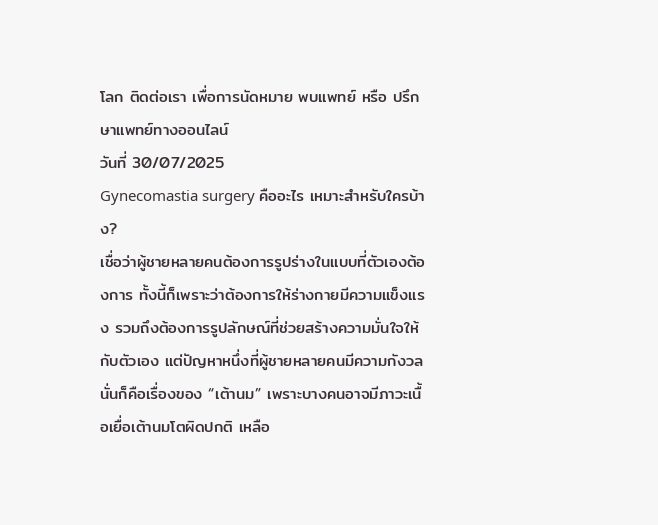โลก ติดต่อเรา เพื่อการนัดหมาย พบแพทย์ หรือ ปรึกษาแพทย์ทางออนไลน์
วันที่ 30/07/2025
Gynecomastia surgery คืออะไร เหมาะสำหรับใครบ้าง?
เชื่อว่าผู้ชายหลายคนต้องการรูปร่างในแบบที่ตัวเองต้องการ ทั้งนี้ก็เพราะว่าต้องการให้ร่างกายมีความแข็งแรง รวมถึงต้องการรูปลักษณ์ที่ช่วยสร้างความมั่นใจให้กับตัวเอง แต่ปัญหาหนึ่งที่ผู้ชายหลายคนมีความกังวลนั่นก็คือเรื่องของ “เต้านม” เพราะบางคนอาจมีภาวะเนื้อเยื่อเต้านมโตผิดปกติ เหลือ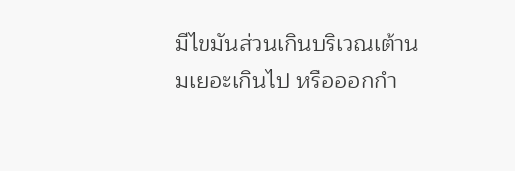มีไขมันส่วนเกินบริเวณเต้านมเยอะเกินไป หรือออกกำ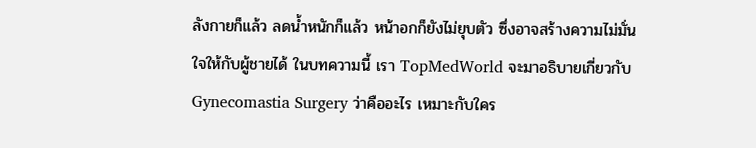ลังกายก็แล้ว ลดน้ำหนักก็แล้ว หน้าอกก็ยังไม่ยุบตัว ซึ่งอาจสร้างความไม่มั่นใจให้กับผู้ชายได้ ในบทความนี้ เรา TopMedWorld จะมาอธิบายเกี่ยวกับ Gynecomastia Surgery ว่าคืออะไร เหมาะกับใคร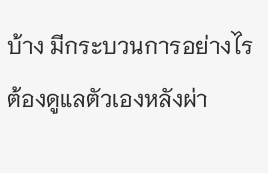บ้าง มีกระบวนการอย่างไร ต้องดูแลตัวเองหลังผ่า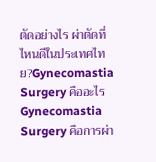ตัดอย่างไร ผ่าตัดที่ไหนดีในประเทศไทย?Gynecomastia Surgery คืออะไรGynecomastia Surgery คือการผ่า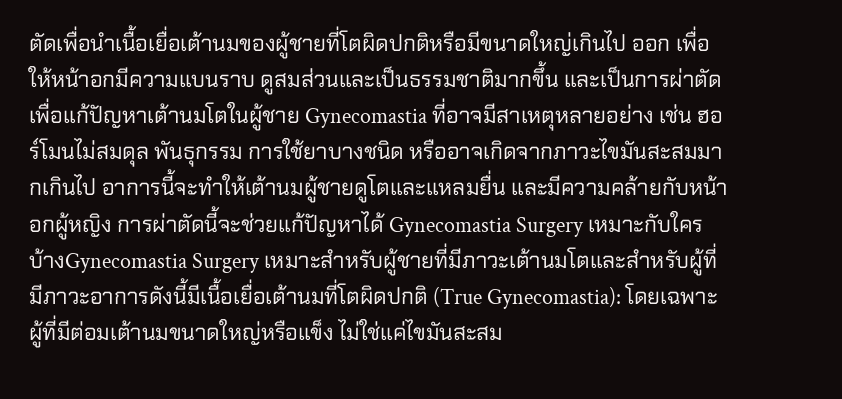ตัดเพื่อนำเนื้อเยื่อเต้านมของผู้ชายที่โตผิดปกติหรือมีขนาดใหญ่เกินไป ออก เพื่อให้หน้าอกมีความแบนราบ ดูสมส่วนและเป็นธรรมชาติมากขึ้น และเป็นการผ่าตัดเพื่อแก้ปัญหาเต้านมโตในผู้ชาย Gynecomastia ที่อาจมีสาเหตุหลายอย่าง เช่น ฮอร์โมนไม่สมดุล พันธุกรรม การใช้ยาบางชนิด หรืออาจเกิดจากภาวะไขมันสะสมมากเกินไป อาการนี้จะทำให้เต้านมผู้ชายดูโตและแหลมยื่น และมีความคล้ายกับหน้าอกผู้หญิง การผ่าตัดนี้จะช่วยแก้ปัญหาได้ Gynecomastia Surgery เหมาะกับใครบ้างGynecomastia Surgery เหมาะสำหรับผู้ชายที่มีภาวะเต้านมโตและสำหรับผู้ที่มีภาวะอาการดังนี้มีเนื้อเยื่อเต้านมที่โตผิดปกติ (True Gynecomastia): โดยเฉพาะผู้ที่มีต่อมเต้านมขนาดใหญ่หรือแข็ง ไม่ใช่แค่ไขมันสะสม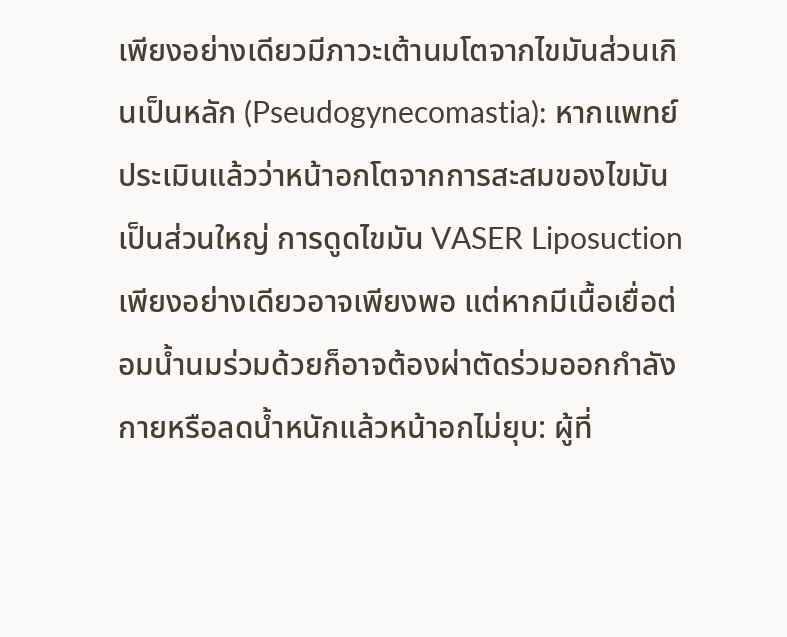เพียงอย่างเดียวมีภาวะเต้านมโตจากไขมันส่วนเกินเป็นหลัก (Pseudogynecomastia): หากแพทย์ประเมินแล้วว่าหน้าอกโตจากการสะสมของไขมันเป็นส่วนใหญ่ การดูดไขมัน VASER Liposuction เพียงอย่างเดียวอาจเพียงพอ แต่หากมีเนื้อเยื่อต่อมน้ำนมร่วมด้วยก็อาจต้องผ่าตัดร่วมออกกำลังกายหรือลดน้ำหนักแล้วหน้าอกไม่ยุบ: ผู้ที่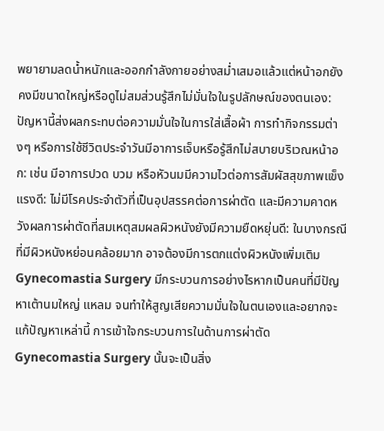พยายามลดน้ำหนักและออกกำลังกายอย่างสม่ำเสมอแล้วแต่หน้าอกยังคงมีขนาดใหญ่หรือดูไม่สมส่วนรู้สึกไม่มั่นใจในรูปลักษณ์ของตนเอง: ปัญหานี้ส่งผลกระทบต่อความมั่นใจในการใส่เสื้อผ้า การทำกิจกรรมต่างๆ หรือการใช้ชีวิตประจำวันมีอาการเจ็บหรือรู้สึกไม่สบายบริเวณหน้าอก: เช่น มีอาการปวด บวม หรือหัวนมมีความไวต่อการสัมผัสสุขภาพแข็งแรงดี: ไม่มีโรคประจำตัวที่เป็นอุปสรรคต่อการผ่าตัด และมีความคาดหวังผลการผ่าตัดที่สมเหตุสมผลผิวหนังยังมีความยืดหยุ่นดี: ในบางกรณีที่มีผิวหนังหย่อนคล้อยมาก อาจต้องมีการตกแต่งผิวหนังเพิ่มเติม Gynecomastia Surgery มีกระบวนการอย่างไรหากเป็นคนที่มีปัญหาเต้านมใหญ่ แหลม จนทำให้สูญเสียความมั่นใจในตนเองและอยากจะแก้ปัญหาเหล่านี้ การเข้าใจกระบวนการในด้านการผ่าตัด Gynecomastia Surgery นั้นจะเป็นสิ่ง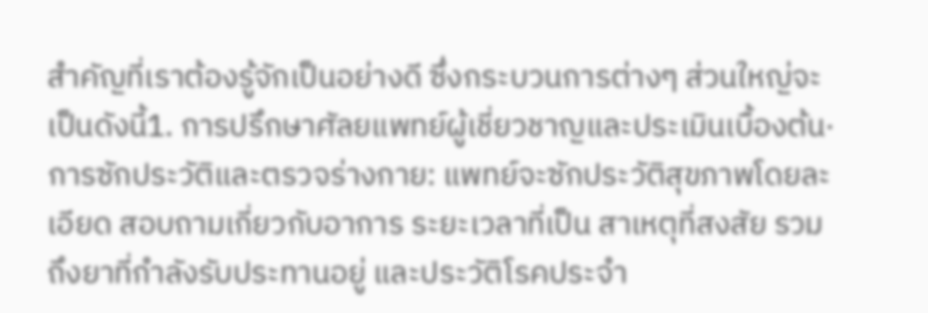สำคัญที่เราต้องรู้จักเป็นอย่างดี ซึ่งกระบวนการต่างๆ ส่วนใหญ่จะเป็นดังนี้1. การปรึกษาศัลยแพทย์ผู้เชี่ยวชาญและประเมินเบื้องต้น· การซักประวัติและตรวจร่างกาย: แพทย์จะซักประวัติสุขภาพโดยละเอียด สอบถามเกี่ยวกับอาการ ระยะเวลาที่เป็น สาเหตุที่สงสัย รวมถึงยาที่กำลังรับประทานอยู่ และประวัติโรคประจำ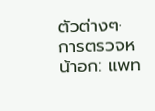ตัวต่างๆ· การตรวจหน้าอก: แพท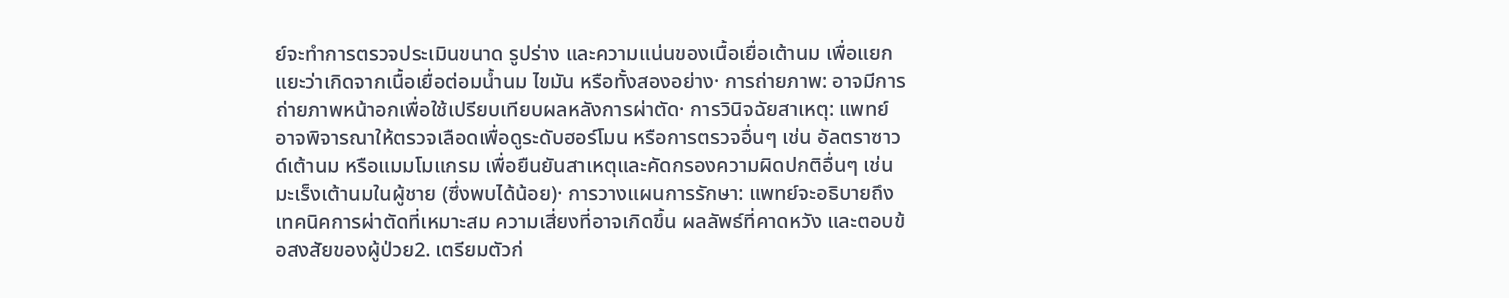ย์จะทำการตรวจประเมินขนาด รูปร่าง และความแน่นของเนื้อเยื่อเต้านม เพื่อแยกแยะว่าเกิดจากเนื้อเยื่อต่อมน้ำนม ไขมัน หรือทั้งสองอย่าง· การถ่ายภาพ: อาจมีการถ่ายภาพหน้าอกเพื่อใช้เปรียบเทียบผลหลังการผ่าตัด· การวินิจฉัยสาเหตุ: แพทย์อาจพิจารณาให้ตรวจเลือดเพื่อดูระดับฮอร์โมน หรือการตรวจอื่นๆ เช่น อัลตราซาวด์เต้านม หรือแมมโมแกรม เพื่อยืนยันสาเหตุและคัดกรองความผิดปกติอื่นๆ เช่น มะเร็งเต้านมในผู้ชาย (ซึ่งพบได้น้อย)· การวางแผนการรักษา: แพทย์จะอธิบายถึงเทคนิคการผ่าตัดที่เหมาะสม ความเสี่ยงที่อาจเกิดขึ้น ผลลัพธ์ที่คาดหวัง และตอบข้อสงสัยของผู้ป่วย2. เตรียมตัวก่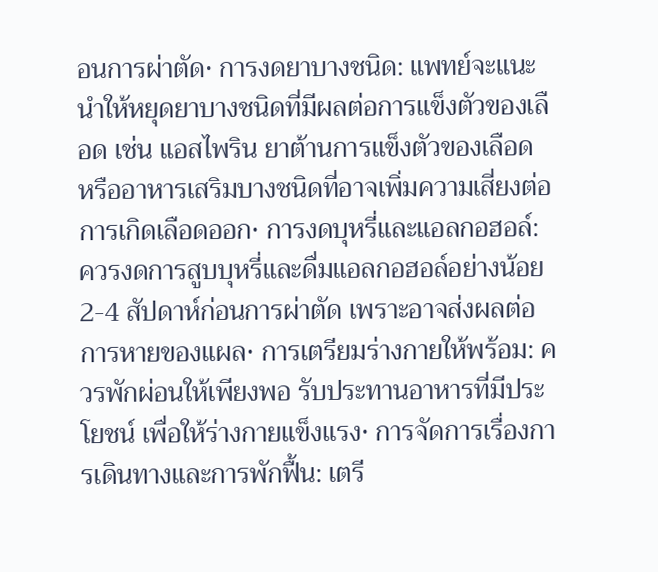อนการผ่าตัด· การงดยาบางชนิด: แพทย์จะแนะนำให้หยุดยาบางชนิดที่มีผลต่อการแข็งตัวของเลือด เช่น แอสไพริน ยาต้านการแข็งตัวของเลือด หรืออาหารเสริมบางชนิดที่อาจเพิ่มความเสี่ยงต่อการเกิดเลือดออก· การงดบุหรี่และแอลกอฮอล์: ควรงดการสูบบุหรี่และดื่มแอลกอฮอล์อย่างน้อย 2-4 สัปดาห์ก่อนการผ่าตัด เพราะอาจส่งผลต่อการหายของแผล· การเตรียมร่างกายให้พร้อม: ควรพักผ่อนให้เพียงพอ รับประทานอาหารที่มีประโยชน์ เพื่อให้ร่างกายแข็งแรง· การจัดการเรื่องการเดินทางและการพักฟื้น: เตรี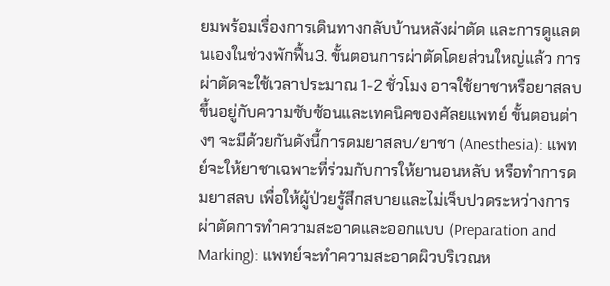ยมพร้อมเรื่องการเดินทางกลับบ้านหลังผ่าตัด และการดูแลตนเองในช่วงพักฟื้น3. ขั้นตอนการผ่าตัดโดยส่วนใหญ่แล้ว การผ่าตัดจะใช้เวลาประมาณ 1-2 ชั่วโมง อาจใช้ยาชาหรือยาสลบขึ้นอยู่กับความซับซ้อนและเทคนิคของศัลยแพทย์ ขั้นตอนต่างๆ จะมีด้วยกันดังนี้การดมยาสลบ/ยาชา (Anesthesia): แพทย์จะให้ยาชาเฉพาะที่ร่วมกับการให้ยานอนหลับ หรือทำการดมยาสลบ เพื่อให้ผู้ป่วยรู้สึกสบายและไม่เจ็บปวดระหว่างการผ่าตัดการทำความสะอาดและออกแบบ (Preparation and Marking): แพทย์จะทำความสะอาดผิวบริเวณห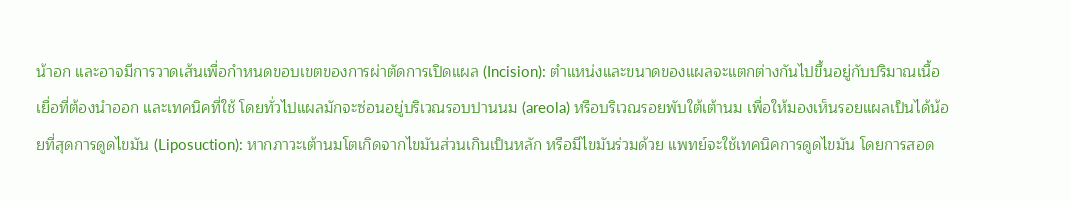น้าอก และอาจมีการวาดเส้นเพื่อกำหนดขอบเขตของการผ่าตัดการเปิดแผล (Incision): ตำแหน่งและขนาดของแผลจะแตกต่างกันไปขึ้นอยู่กับปริมาณเนื้อเยื่อที่ต้องนำออก และเทคนิคที่ใช้ โดยทั่วไปแผลมักจะซ่อนอยู่บริเวณรอบปานนม (areola) หรือบริเวณรอยพับใต้เต้านม เพื่อให้มองเห็นรอยแผลเป็นได้น้อยที่สุดการดูดไขมัน (Liposuction): หากภาวะเต้านมโตเกิดจากไขมันส่วนเกินเป็นหลัก หรือมีไขมันร่วมด้วย แพทย์จะใช้เทคนิคการดูดไขมัน โดยการสอด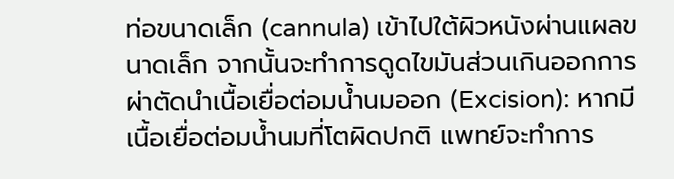ท่อขนาดเล็ก (cannula) เข้าไปใต้ผิวหนังผ่านแผลขนาดเล็ก จากนั้นจะทำการดูดไขมันส่วนเกินออกการผ่าตัดนำเนื้อเยื่อต่อมน้ำนมออก (Excision): หากมีเนื้อเยื่อต่อมน้ำนมที่โตผิดปกติ แพทย์จะทำการ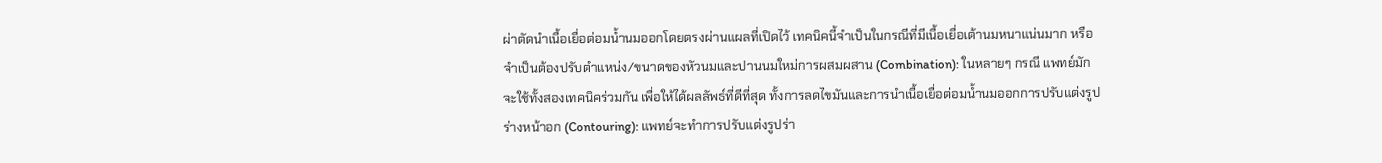ผ่าตัดนำเนื้อเยื่อต่อมน้ำนมออกโดยตรงผ่านแผลที่เปิดไว้ เทคนิคนี้จำเป็นในกรณีที่มีเนื้อเยื่อเต้านมหนาแน่นมาก หรือจำเป็นต้องปรับตำแหน่ง/ขนาดของหัวนมและปานนมใหม่การผสมผสาน (Combination): ในหลายๆ กรณี แพทย์มักจะใช้ทั้งสองเทคนิคร่วมกัน เพื่อให้ได้ผลลัพธ์ที่ดีที่สุด ทั้งการลดไขมันและการนำเนื้อเยื่อต่อมน้ำนมออกการปรับแต่งรูปร่างหน้าอก (Contouring): แพทย์จะทำการปรับแต่งรูปร่า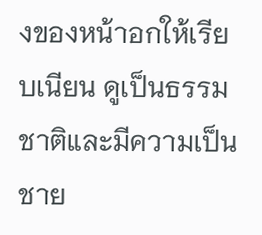งของหน้าอกให้เรียบเนียน ดูเป็นธรรมชาติและมีความเป็นชาย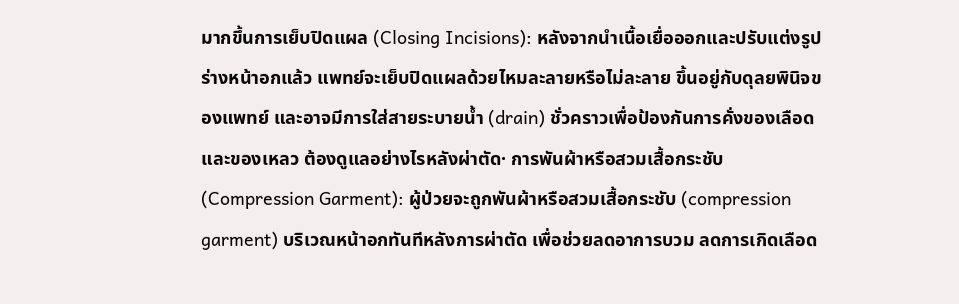มากขึ้นการเย็บปิดแผล (Closing Incisions): หลังจากนำเนื้อเยื่อออกและปรับแต่งรูปร่างหน้าอกแล้ว แพทย์จะเย็บปิดแผลด้วยไหมละลายหรือไม่ละลาย ขึ้นอยู่กับดุลยพินิจของแพทย์ และอาจมีการใส่สายระบายน้ำ (drain) ชั่วคราวเพื่อป้องกันการคั่งของเลือดและของเหลว ต้องดูแลอย่างไรหลังผ่าตัด· การพันผ้าหรือสวมเสื้อกระชับ (Compression Garment): ผู้ป่วยจะถูกพันผ้าหรือสวมเสื้อกระชับ (compression garment) บริเวณหน้าอกทันทีหลังการผ่าตัด เพื่อช่วยลดอาการบวม ลดการเกิดเลือด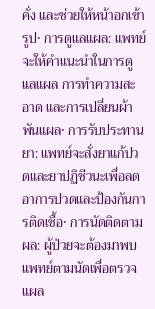คั่ง และช่วยให้หน้าอกเข้ารูป· การดูแลแผล: แพทย์จะให้คำแนะนำในการดูแลแผล การทำความสะอาด และการเปลี่ยนผ้าพันแผล· การรับประทานยา: แพทย์จะสั่งยาแก้ปวดและยาปฏิชีวนะเพื่อลดอาการปวดและป้องกันการติดเชื้อ· การนัดติดตามผล: ผู้ป่วยจะต้องมาพบแพทย์ตามนัดเพื่อตรวจแผล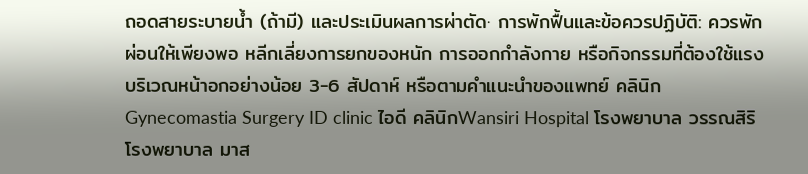ถอดสายระบายน้ำ (ถ้ามี) และประเมินผลการผ่าตัด· การพักฟื้นและข้อควรปฏิบัติ: ควรพักผ่อนให้เพียงพอ หลีกเลี่ยงการยกของหนัก การออกกำลังกาย หรือกิจกรรมที่ต้องใช้แรงบริเวณหน้าอกอย่างน้อย 3-6 สัปดาห์ หรือตามคำแนะนำของแพทย์ คลินิก Gynecomastia Surgery ID clinic ไอดี คลินิกWansiri Hospital โรงพยาบาล วรรณสิริโรงพยาบาล มาส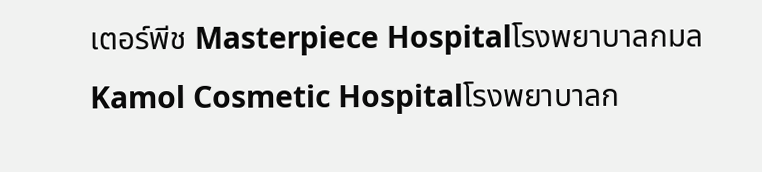เตอร์พีช Masterpiece Hospitalโรงพยาบาลกมล Kamol Cosmetic Hospitalโรงพยาบาลก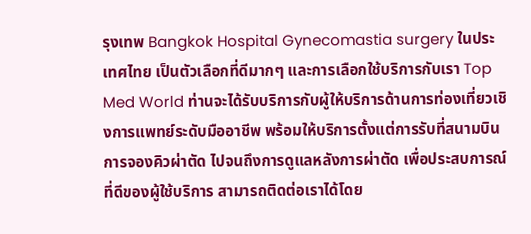รุงเทพ Bangkok Hospital Gynecomastia surgery ในประเทศไทย เป็นตัวเลือกที่ดีมากๆ และการเลือกใช้บริการกับเรา Top Med World ท่านจะได้รับบริการกับผู้ให้บริการด้านการท่องเที่ยวเชิงการแพทย์ระดับมืออาชีพ พร้อมให้บริการตั้งแต่การรับที่สนามบิน การจองคิวผ่าตัด ไปจนถึงการดูแลหลังการผ่าตัด เพื่อประสบการณ์ที่ดีของผู้ใช้บริการ สามารถติดต่อเราได้โดย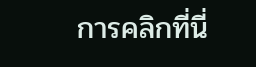การคลิกที่นี่